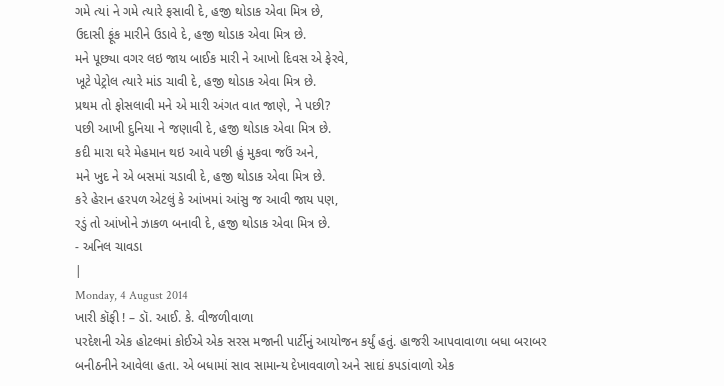ગમે ત્યાં ને ગમે ત્યારે ફસાવી દે, હજી થોડાક એવા મિત્ર છે,
ઉદાસી ફૂંક મારીને ઉડાવે દે, હજી થોડાક એવા મિત્ર છે.
મને પૂછ્યા વગર લઇ જાય બાઈક મારી ને આખો દિવસ એ ફેરવે,
ખૂટે પેટ્રોલ ત્યારે માંડ ચાવી દે, હજી થોડાક એવા મિત્ર છે.
પ્રથમ તો ફોસલાવી મને એ મારી અંગત વાત જાણે, ને પછી?
પછી આખી દુનિયા ને જણાવી દે, હજી થોડાક એવા મિત્ર છે.
કદી મારા ઘરે મેહમાન થઇ આવે પછી હું મુકવા જઉં અને,
મને ખુદ ને એ બસમાં ચડાવી દે, હજી થોડાક એવા મિત્ર છે.
કરે હેરાન હરપળ એટલું કે આંખમાં આંસુ જ આવી જાય પણ,
રડું તો આંખોને ઝાકળ બનાવી દે, હજી થોડાક એવા મિત્ર છે.
- અનિલ ચાવડા
|
Monday, 4 August 2014
ખારી કૉફી ! – ડૉ. આઈ. કે. વીજળીવાળા
પરદેશની એક હોટલમાં કોઈએ એક સરસ મજાની પાર્ટીનું આયોજન કર્યું હતું. હાજરી આપવાવાળા બધા બરાબર બનીઠનીને આવેલા હતા. એ બધામાં સાવ સામાન્ય દેખાવવાળો અને સાદાં કપડાંવાળો એક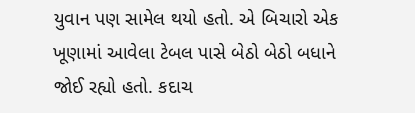યુવાન પણ સામેલ થયો હતો. એ બિચારો એક ખૂણામાં આવેલા ટેબલ પાસે બેઠો બેઠો બધાને જોઈ રહ્યો હતો. કદાચ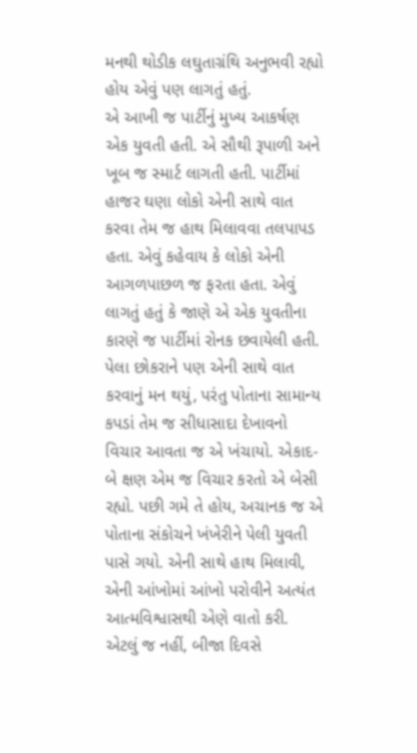મનથી થોડીક લઘુતાગ્રંથિ અનુભવી રહ્યો હોય એવું પણ લાગતું હતું.
એ આખી જ પાર્ટીનું મુખ્ય આકર્ષણ એક યુવતી હતી. એ સૌથી રૂપાળી અને ખૂબ જ સ્માર્ટ લાગતી હતી. પાર્ટીમાં હાજર ઘણા લોકો એની સાથે વાત કરવા તેમ જ હાથ મિલાવવા તલપાપડ હતા. એવું કહેવાય કે લોકો એની આગળપાછળ જ ફરતા હતા. એવું લાગતું હતું કે જાણે એ એક યુવતીના કારણે જ પાર્ટીમાં રોનક છવાયેલી હતી. પેલા છોકરાને પણ એની સાથે વાત કરવાનું મન થયું, પરંતુ પોતાના સામાન્ય કપડાં તેમ જ સીધાસાદા દેખાવનો વિચાર આવતા જ એ ખંચાયો. એકાદ-બે ક્ષણ એમ જ વિચાર કરતો એ બેસી રહ્યો. પછી ગમે તે હોય, અચાનક જ એ પોતાના સંકોચને ખંખેરીને પેલી યુવતી પાસે ગયો. એની સાથે હાથ મિલાવી, એની આંખોમાં આંખો પરોવીને અત્યંત આત્મવિશ્વાસથી એણે વાતો કરી. એટલું જ નહીં, બીજા દિવસે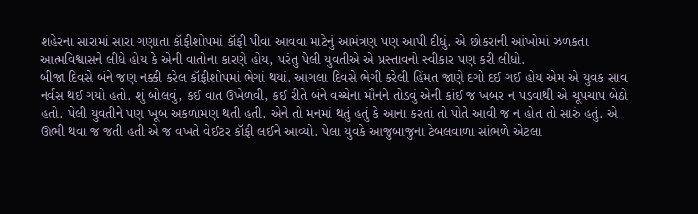શહેરના સારામાં સારા ગણાતા કૉફીશોપમાં કૉફી પીવા આવવા માટેનું આમંત્રણ પણ આપી દીધું. એ છોકરાની આંખોમાં ઝળકતા આત્મવિશ્વાસને લીધે હોય કે એની વાતોના કારણે હોય, પરંતુ પેલી યુવતીએ એ પ્રસ્તાવનો સ્વીકાર પણ કરી લીધો.
બીજા દિવસે બંને જણ નક્કી કરેલ કૉફીશોપમાં ભેગાં થયાં. આગલા દિવસે ભેગી કરેલી હિંમત જાણે દગો દઈ ગઈ હોય એમ એ યુવક સાવ નર્વસ થઈ ગયો હતો. શું બોલવું, કઈ વાત ઉખેળવી, કઈ રીતે બંને વચ્ચેના મૌનને તોડવું એની કાંઈ જ ખબર ન પડવાથી એ ચૂપચાપ બેઠો હતો. પેલી યુવતીને પણ ખૂબ અકળામણ થતી હતી. એને તો મનમાં થતું હતું કે આના કરતાં તો પોતે આવી જ ન હોત તો સારું હતું. એ ઊભી થવા જ જતી હતી એ જ વખતે વેઈટર કૉફી લઈને આવ્યો. પેલા યુવકે આજુબાજુના ટેબલવાળા સાંભળે એટલા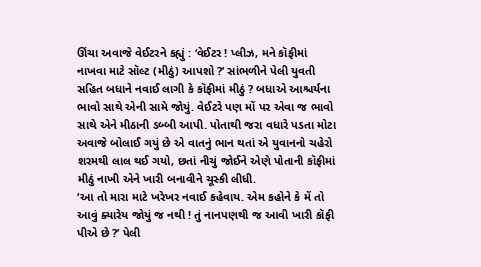ઊંચા અવાજે વેઈટરને કહ્યું : ‘વેઈટર ! પ્લીઝ, મને કૉફીમાં નાખવા માટે સૉલ્ટ (મીઠું) આપશો ?’ સાંભળીને પેલી યુવતી સહિત બધાને નવાઈ લાગી કે કૉફીમાં મીઠું ? બધાએ આશ્ચર્યના ભાવો સાથે એની સામે જોયું. વેઈટરે પણ મોં પર એવા જ ભાવો સાથે એને મીઠાની ડબ્બી આપી. પોતાથી જરા વધારે પડતા મોટા અવાજે બોલાઈ ગયું છે એ વાતનું ભાન થતાં એ યુવાનનો ચહેરો શરમથી લાલ થઈ ગયો, છતાં નીચું જોઈને એણે પોતાની કૉફીમાં મીઠું નાખી એને ખારી બનાવીને ચૂસ્કી લીધી.
‘આ તો મારા માટે ખરેખર નવાઈ કહેવાય. એમ કહોને કે મેં તો આવું ક્યારેય જોયું જ નથી ! તું નાનપણથી જ આવી ખારી કૉફી પીએ છે ?’ પેલી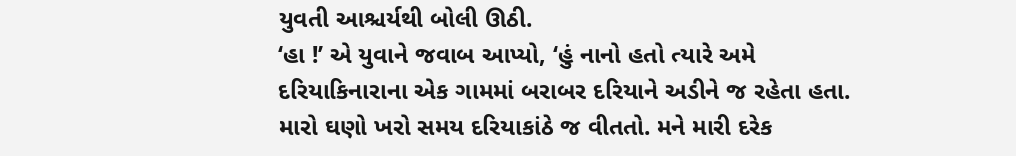યુવતી આશ્ચર્યથી બોલી ઊઠી.
‘હા !’ એ યુવાને જવાબ આપ્યો, ‘હું નાનો હતો ત્યારે અમે દરિયાકિનારાના એક ગામમાં બરાબર દરિયાને અડીને જ રહેતા હતા. મારો ઘણો ખરો સમય દરિયાકાંઠે જ વીતતો. મને મારી દરેક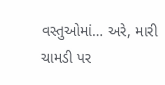વસ્તુઓમાં… અરે, મારી ચામડી પર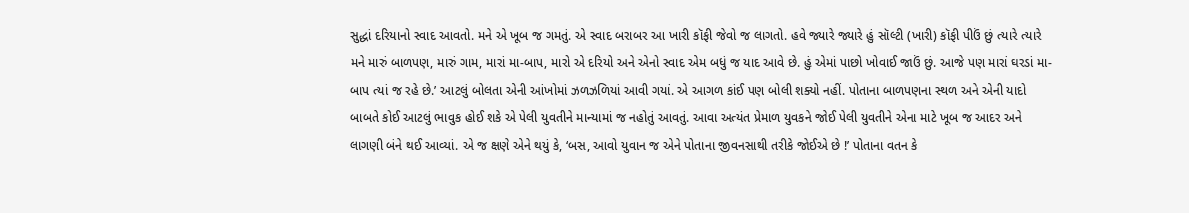સુદ્ધાં દરિયાનો સ્વાદ આવતો. મને એ ખૂબ જ ગમતું. એ સ્વાદ બરાબર આ ખારી કૉફી જેવો જ લાગતો. હવે જ્યારે જ્યારે હું સૉલ્ટી (ખારી) કૉફી પીઉં છું ત્યારે ત્યારે મને મારું બાળપણ, મારું ગામ, મારાં મા-બાપ, મારો એ દરિયો અને એનો સ્વાદ એમ બધું જ યાદ આવે છે. હું એમાં પાછો ખોવાઈ જાઉં છું. આજે પણ મારાં ઘરડાં મા-બાપ ત્યાં જ રહે છે.’ આટલું બોલતા એની આંખોમાં ઝળઝળિયાં આવી ગયાં. એ આગળ કાંઈ પણ બોલી શક્યો નહીં. પોતાના બાળપણના સ્થળ અને એની યાદો બાબતે કોઈ આટલું ભાવુક હોઈ શકે એ પેલી યુવતીને માન્યામાં જ નહોતું આવતું. આવા અત્યંત પ્રેમાળ યુવકને જોઈ પેલી યુવતીને એના માટે ખૂબ જ આદર અને લાગણી બંને થઈ આવ્યાં. એ જ ક્ષણે એને થયું કે, ‘બસ, આવો યુવાન જ એને પોતાના જીવનસાથી તરીકે જોઈએ છે !’ પોતાના વતન કે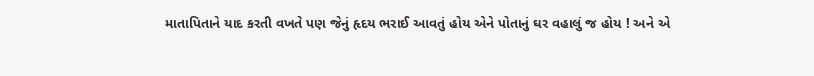માતાપિતાને યાદ કરતી વખતે પણ જેનું હૃદય ભરાઈ આવતું હોય એને પોતાનું ઘર વહાલું જ હોય ! અને એ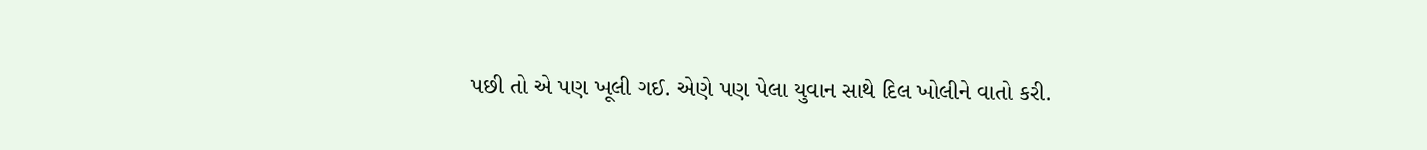પછી તો એ પણ ખૂલી ગઈ. એણે પણ પેલા યુવાન સાથે દિલ ખોલીને વાતો કરી.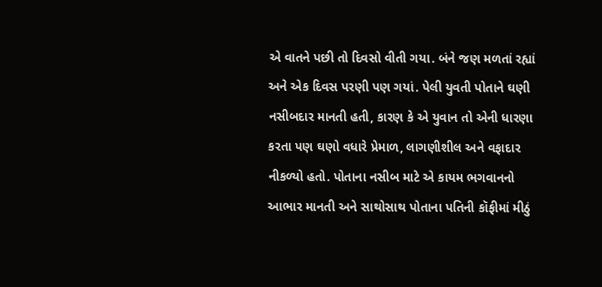એ વાતને પછી તો દિવસો વીતી ગયા. બંને જણ મળતાં રહ્યાં અને એક દિવસ પરણી પણ ગયાં. પેલી યુવતી પોતાને ઘણી નસીબદાર માનતી હતી, કારણ કે એ યુવાન તો એની ધારણા કરતા પણ ઘણો વધારે પ્રેમાળ, લાગણીશીલ અને વફાદાર નીકળ્યો હતો. પોતાના નસીબ માટે એ કાયમ ભગવાનનો આભાર માનતી અને સાથોસાથ પોતાના પતિની કૉફીમાં મીઠું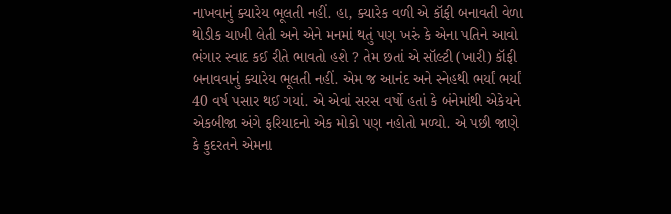નાખવાનું ક્યારેય ભૂલતી નહીં. હા, ક્યારેક વળી એ કૉફી બનાવતી વેળા થોડીક ચાખી લેતી અને એને મનમાં થતું પણ ખરું કે એના પતિને આવો ભંગાર સ્વાદ કઈ રીતે ભાવતો હશે ? તેમ છતાં એ સૉલ્ટી (ખારી) કૉફી બનાવવાનું ક્યારેય ભૂલતી નહીં. એમ જ આનંદ અને સ્નેહથી ભર્યાં ભર્યાં 40 વર્ષ પસાર થઈ ગયાં. એ એવાં સરસ વર્ષો હતાં કે બંનેમાંથી એકેયને એકબીજા અંગે ફરિયાદનો એક મોકો પણ નહોતો મળ્યો. એ પછી જાણે કે કુદરતને એમના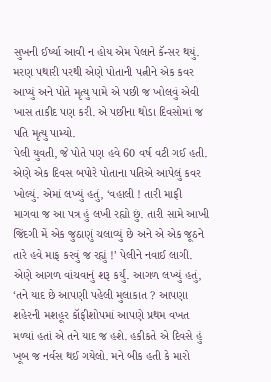સુખની ઈર્ષ્યા આવી ન હોય એમ પેલાને કૅન્સર થયું. મરણ પથારી પરથી એણે પોતાની પત્નીને એક કવર આપ્યું અને પોતે મૃત્યુ પામે એ પછી જ ખોલવું એવી ખાસ તાકીદ પણ કરી. એ પછીના થોડા દિવસોમાં જ પતિ મૃત્યુ પામ્યો.
પેલી યુવતી, જે પોતે પણ હવે 60 વર્ષ વટી ગઈ હતી. એણે એક દિવસ બપોરે પોતાના પતિએ આપેલું કવર ખોલ્યું. એમાં લખ્યું હતું, ‘વહાલી ! તારી માફી માગવા જ આ પત્ર હું લખી રહ્યો છું. તારી સામે આખી જિંદગી મેં એક જુઠાણું ચલાવ્યું છે અને એ એક જૂઠને તારે હવે માફ કરવું જ રહ્યું !’ પેલીને નવાઈ લાગી. એણે આગળ વાંચવાનું શરૂ કર્યું. આગળ લખ્યું હતું, ‘તને યાદ છે આપણી પહેલી મુલાકાત ? આપણા શહેરની મશહૂર કૉફીશોપમાં આપણે પ્રથમ વખત મળ્યાં હતાં એ તને યાદ જ હશે. હકીકતે એ દિવસે હું ખૂબ જ નર્વસ થઈ ગયેલો. મને બીક હતી કે મારો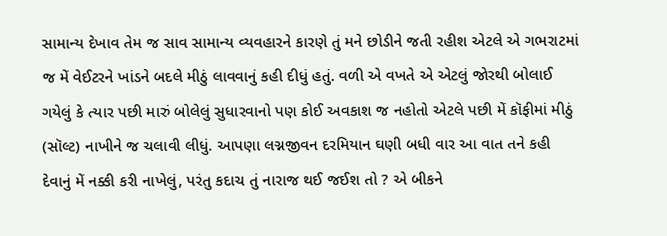સામાન્ય દેખાવ તેમ જ સાવ સામાન્ય વ્યવહારને કારણે તું મને છોડીને જતી રહીશ એટલે એ ગભરાટમાં જ મેં વેઈટરને ખાંડને બદલે મીઠું લાવવાનું કહી દીધું હતું. વળી એ વખતે એ એટલું જોરથી બોલાઈ ગયેલું કે ત્યાર પછી મારું બોલેલું સુધારવાનો પણ કોઈ અવકાશ જ નહોતો એટલે પછી મેં કૉફીમાં મીઠું (સૉલ્ટ) નાખીને જ ચલાવી લીધું. આપણા લગ્નજીવન દરમિયાન ઘણી બધી વાર આ વાત તને કહી દેવાનું મેં નક્કી કરી નાખેલું, પરંતુ કદાચ તું નારાજ થઈ જઈશ તો ? એ બીકને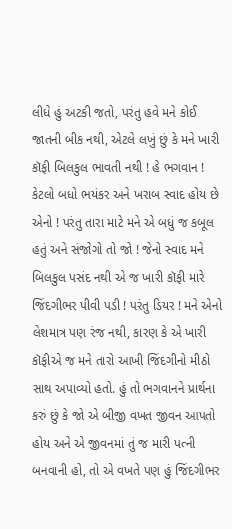લીધે હું અટકી જતો, પરંતુ હવે મને કોઈ જાતની બીક નથી, એટલે લખું છું કે મને ખારી કૉફી બિલકુલ ભાવતી નથી ! હે ભગવાન ! કેટલો બધો ભયંકર અને ખરાબ સ્વાદ હોય છે એનો ! પરંતુ તારા માટે મને એ બધું જ કબૂલ હતું અને સંજોગો તો જો ! જેનો સ્વાદ મને બિલકુલ પસંદ નથી એ જ ખારી કૉફી મારે જિંદગીભર પીવી પડી ! પરંતુ ડિયર ! મને એનો લેશમાત્ર પણ રંજ નથી, કારણ કે એ ખારી કૉફીએ જ મને તારો આખી જિંદગીનો મીઠો સાથ અપાવ્યો હતો. હું તો ભગવાનને પ્રાર્થના કરું છું કે જો એ બીજી વખત જીવન આપતો હોય અને એ જીવનમાં તું જ મારી પત્ની બનવાની હો, તો એ વખતે પણ હું જિંદગીભર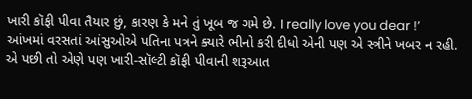ખારી કૉફી પીવા તૈયાર છું, કારણ કે મને તું ખૂબ જ ગમે છે. I really love you dear !’
આંખમાં વરસતાં આંસુઓએ પતિના પત્રને ક્યારે ભીનો કરી દીધો એની પણ એ સ્ત્રીને ખબર ન રહી. એ પછી તો એણે પણ ખારી-સૉલ્ટી કૉફી પીવાની શરૂઆત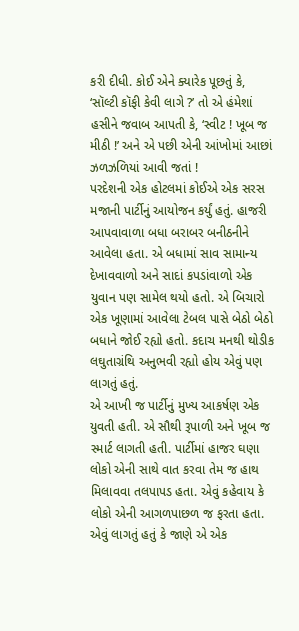કરી દીધી. કોઈ એને ક્યારેક પૂછતું કે, ‘સૉલ્ટી કૉફી કેવી લાગે ?’ તો એ હંમેશાં હસીને જવાબ આપતી કે, ‘સ્વીટ ! ખૂબ જ મીઠી !’ અને એ પછી એની આંખોમાં આછાં ઝળઝળિયાં આવી જતાં !
પરદેશની એક હોટલમાં કોઈએ એક સરસ મજાની પાર્ટીનું આયોજન કર્યું હતું. હાજરી આપવાવાળા બધા બરાબર બનીઠનીને આવેલા હતા. એ બધામાં સાવ સામાન્ય દેખાવવાળો અને સાદાં કપડાંવાળો એક યુવાન પણ સામેલ થયો હતો. એ બિચારો એક ખૂણામાં આવેલા ટેબલ પાસે બેઠો બેઠો બધાને જોઈ રહ્યો હતો. કદાચ મનથી થોડીક લઘુતાગ્રંથિ અનુભવી રહ્યો હોય એવું પણ લાગતું હતું.
એ આખી જ પાર્ટીનું મુખ્ય આકર્ષણ એક યુવતી હતી. એ સૌથી રૂપાળી અને ખૂબ જ સ્માર્ટ લાગતી હતી. પાર્ટીમાં હાજર ઘણા લોકો એની સાથે વાત કરવા તેમ જ હાથ મિલાવવા તલપાપડ હતા. એવું કહેવાય કે લોકો એની આગળપાછળ જ ફરતા હતા. એવું લાગતું હતું કે જાણે એ એક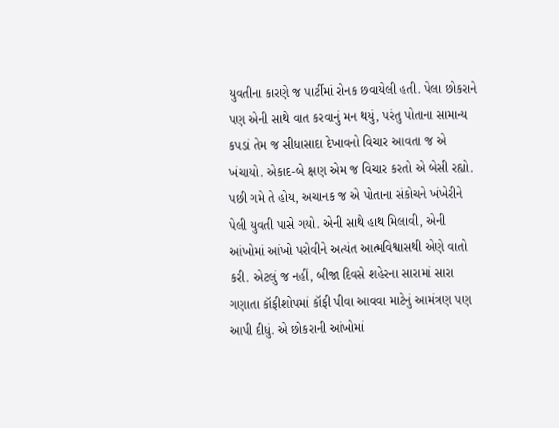યુવતીના કારણે જ પાર્ટીમાં રોનક છવાયેલી હતી. પેલા છોકરાને પણ એની સાથે વાત કરવાનું મન થયું, પરંતુ પોતાના સામાન્ય કપડાં તેમ જ સીધાસાદા દેખાવનો વિચાર આવતા જ એ ખંચાયો. એકાદ-બે ક્ષણ એમ જ વિચાર કરતો એ બેસી રહ્યો. પછી ગમે તે હોય, અચાનક જ એ પોતાના સંકોચને ખંખેરીને પેલી યુવતી પાસે ગયો. એની સાથે હાથ મિલાવી, એની આંખોમાં આંખો પરોવીને અત્યંત આત્મવિશ્વાસથી એણે વાતો કરી. એટલું જ નહીં, બીજા દિવસે શહેરના સારામાં સારા ગણાતા કૉફીશોપમાં કૉફી પીવા આવવા માટેનું આમંત્રણ પણ આપી દીધું. એ છોકરાની આંખોમાં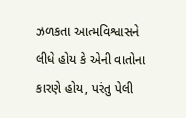ઝળકતા આત્મવિશ્વાસને લીધે હોય કે એની વાતોના કારણે હોય, પરંતુ પેલી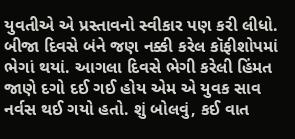યુવતીએ એ પ્રસ્તાવનો સ્વીકાર પણ કરી લીધો.
બીજા દિવસે બંને જણ નક્કી કરેલ કૉફીશોપમાં ભેગાં થયાં. આગલા દિવસે ભેગી કરેલી હિંમત જાણે દગો દઈ ગઈ હોય એમ એ યુવક સાવ નર્વસ થઈ ગયો હતો. શું બોલવું, કઈ વાત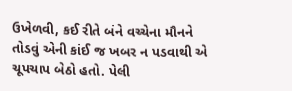ઉખેળવી, કઈ રીતે બંને વચ્ચેના મૌનને તોડવું એની કાંઈ જ ખબર ન પડવાથી એ ચૂપચાપ બેઠો હતો. પેલી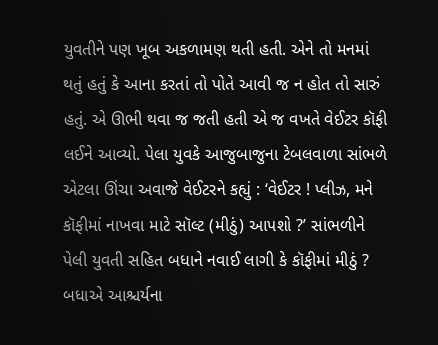યુવતીને પણ ખૂબ અકળામણ થતી હતી. એને તો મનમાં થતું હતું કે આના કરતાં તો પોતે આવી જ ન હોત તો સારું હતું. એ ઊભી થવા જ જતી હતી એ જ વખતે વેઈટર કૉફી લઈને આવ્યો. પેલા યુવકે આજુબાજુના ટેબલવાળા સાંભળે એટલા ઊંચા અવાજે વેઈટરને કહ્યું : ‘વેઈટર ! પ્લીઝ, મને કૉફીમાં નાખવા માટે સૉલ્ટ (મીઠું) આપશો ?’ સાંભળીને પેલી યુવતી સહિત બધાને નવાઈ લાગી કે કૉફીમાં મીઠું ? બધાએ આશ્ચર્યના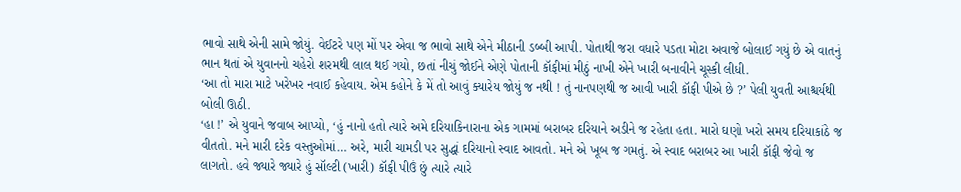ભાવો સાથે એની સામે જોયું. વેઈટરે પણ મોં પર એવા જ ભાવો સાથે એને મીઠાની ડબ્બી આપી. પોતાથી જરા વધારે પડતા મોટા અવાજે બોલાઈ ગયું છે એ વાતનું ભાન થતાં એ યુવાનનો ચહેરો શરમથી લાલ થઈ ગયો, છતાં નીચું જોઈને એણે પોતાની કૉફીમાં મીઠું નાખી એને ખારી બનાવીને ચૂસ્કી લીધી.
‘આ તો મારા માટે ખરેખર નવાઈ કહેવાય. એમ કહોને કે મેં તો આવું ક્યારેય જોયું જ નથી ! તું નાનપણથી જ આવી ખારી કૉફી પીએ છે ?’ પેલી યુવતી આશ્ચર્યથી બોલી ઊઠી.
‘હા !’ એ યુવાને જવાબ આપ્યો, ‘હું નાનો હતો ત્યારે અમે દરિયાકિનારાના એક ગામમાં બરાબર દરિયાને અડીને જ રહેતા હતા. મારો ઘણો ખરો સમય દરિયાકાંઠે જ વીતતો. મને મારી દરેક વસ્તુઓમાં… અરે, મારી ચામડી પર સુદ્ધાં દરિયાનો સ્વાદ આવતો. મને એ ખૂબ જ ગમતું. એ સ્વાદ બરાબર આ ખારી કૉફી જેવો જ લાગતો. હવે જ્યારે જ્યારે હું સૉલ્ટી (ખારી) કૉફી પીઉં છું ત્યારે ત્યારે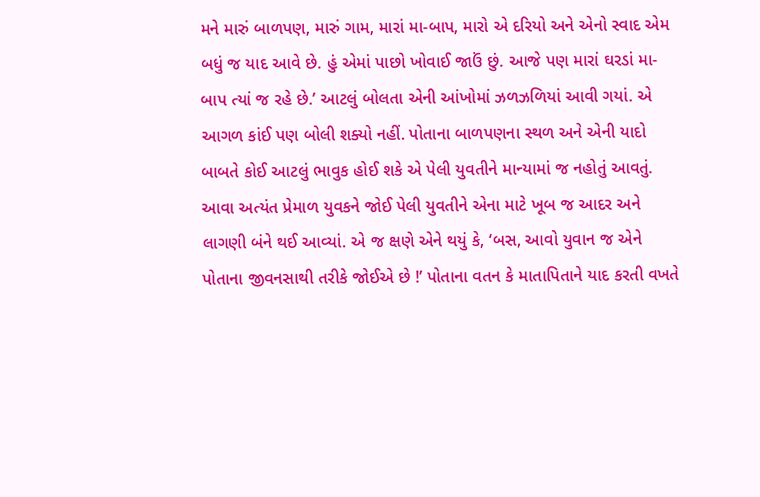મને મારું બાળપણ, મારું ગામ, મારાં મા-બાપ, મારો એ દરિયો અને એનો સ્વાદ એમ બધું જ યાદ આવે છે. હું એમાં પાછો ખોવાઈ જાઉં છું. આજે પણ મારાં ઘરડાં મા-બાપ ત્યાં જ રહે છે.’ આટલું બોલતા એની આંખોમાં ઝળઝળિયાં આવી ગયાં. એ આગળ કાંઈ પણ બોલી શક્યો નહીં. પોતાના બાળપણના સ્થળ અને એની યાદો બાબતે કોઈ આટલું ભાવુક હોઈ શકે એ પેલી યુવતીને માન્યામાં જ નહોતું આવતું. આવા અત્યંત પ્રેમાળ યુવકને જોઈ પેલી યુવતીને એના માટે ખૂબ જ આદર અને લાગણી બંને થઈ આવ્યાં. એ જ ક્ષણે એને થયું કે, ‘બસ, આવો યુવાન જ એને પોતાના જીવનસાથી તરીકે જોઈએ છે !’ પોતાના વતન કે માતાપિતાને યાદ કરતી વખતે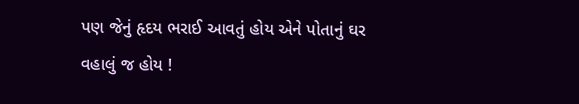પણ જેનું હૃદય ભરાઈ આવતું હોય એને પોતાનું ઘર વહાલું જ હોય !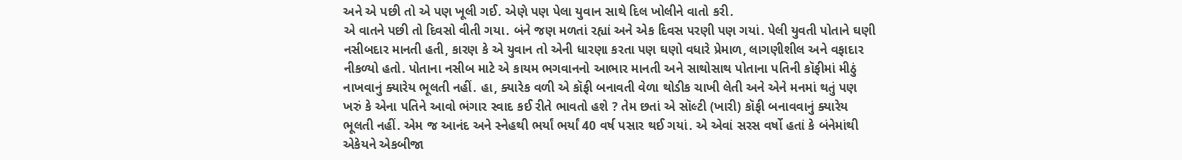અને એ પછી તો એ પણ ખૂલી ગઈ. એણે પણ પેલા યુવાન સાથે દિલ ખોલીને વાતો કરી.
એ વાતને પછી તો દિવસો વીતી ગયા. બંને જણ મળતાં રહ્યાં અને એક દિવસ પરણી પણ ગયાં. પેલી યુવતી પોતાને ઘણી નસીબદાર માનતી હતી, કારણ કે એ યુવાન તો એની ધારણા કરતા પણ ઘણો વધારે પ્રેમાળ, લાગણીશીલ અને વફાદાર નીકળ્યો હતો. પોતાના નસીબ માટે એ કાયમ ભગવાનનો આભાર માનતી અને સાથોસાથ પોતાના પતિની કૉફીમાં મીઠું નાખવાનું ક્યારેય ભૂલતી નહીં. હા, ક્યારેક વળી એ કૉફી બનાવતી વેળા થોડીક ચાખી લેતી અને એને મનમાં થતું પણ ખરું કે એના પતિને આવો ભંગાર સ્વાદ કઈ રીતે ભાવતો હશે ? તેમ છતાં એ સૉલ્ટી (ખારી) કૉફી બનાવવાનું ક્યારેય ભૂલતી નહીં. એમ જ આનંદ અને સ્નેહથી ભર્યાં ભર્યાં 40 વર્ષ પસાર થઈ ગયાં. એ એવાં સરસ વર્ષો હતાં કે બંનેમાંથી એકેયને એકબીજા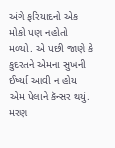અંગે ફરિયાદનો એક મોકો પણ નહોતો મળ્યો. એ પછી જાણે કે કુદરતને એમના સુખની ઈર્ષ્યા આવી ન હોય એમ પેલાને કૅન્સર થયું. મરણ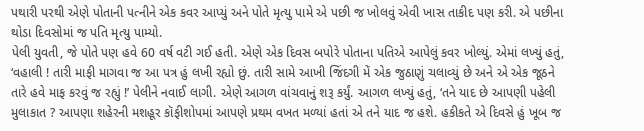પથારી પરથી એણે પોતાની પત્નીને એક કવર આપ્યું અને પોતે મૃત્યુ પામે એ પછી જ ખોલવું એવી ખાસ તાકીદ પણ કરી. એ પછીના થોડા દિવસોમાં જ પતિ મૃત્યુ પામ્યો.
પેલી યુવતી, જે પોતે પણ હવે 60 વર્ષ વટી ગઈ હતી. એણે એક દિવસ બપોરે પોતાના પતિએ આપેલું કવર ખોલ્યું. એમાં લખ્યું હતું, ‘વહાલી ! તારી માફી માગવા જ આ પત્ર હું લખી રહ્યો છું. તારી સામે આખી જિંદગી મેં એક જુઠાણું ચલાવ્યું છે અને એ એક જૂઠને તારે હવે માફ કરવું જ રહ્યું !’ પેલીને નવાઈ લાગી. એણે આગળ વાંચવાનું શરૂ કર્યું. આગળ લખ્યું હતું, ‘તને યાદ છે આપણી પહેલી મુલાકાત ? આપણા શહેરની મશહૂર કૉફીશોપમાં આપણે પ્રથમ વખત મળ્યાં હતાં એ તને યાદ જ હશે. હકીકતે એ દિવસે હું ખૂબ જ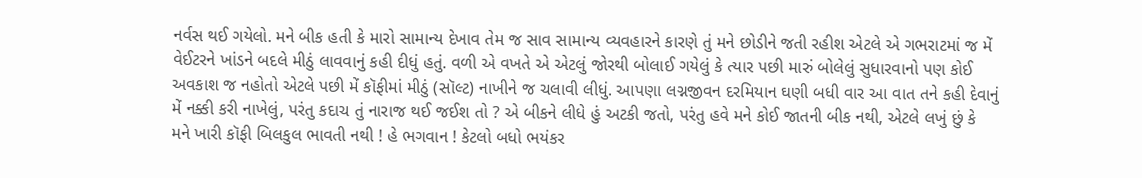નર્વસ થઈ ગયેલો. મને બીક હતી કે મારો સામાન્ય દેખાવ તેમ જ સાવ સામાન્ય વ્યવહારને કારણે તું મને છોડીને જતી રહીશ એટલે એ ગભરાટમાં જ મેં વેઈટરને ખાંડને બદલે મીઠું લાવવાનું કહી દીધું હતું. વળી એ વખતે એ એટલું જોરથી બોલાઈ ગયેલું કે ત્યાર પછી મારું બોલેલું સુધારવાનો પણ કોઈ અવકાશ જ નહોતો એટલે પછી મેં કૉફીમાં મીઠું (સૉલ્ટ) નાખીને જ ચલાવી લીધું. આપણા લગ્નજીવન દરમિયાન ઘણી બધી વાર આ વાત તને કહી દેવાનું મેં નક્કી કરી નાખેલું, પરંતુ કદાચ તું નારાજ થઈ જઈશ તો ? એ બીકને લીધે હું અટકી જતો, પરંતુ હવે મને કોઈ જાતની બીક નથી, એટલે લખું છું કે મને ખારી કૉફી બિલકુલ ભાવતી નથી ! હે ભગવાન ! કેટલો બધો ભયંકર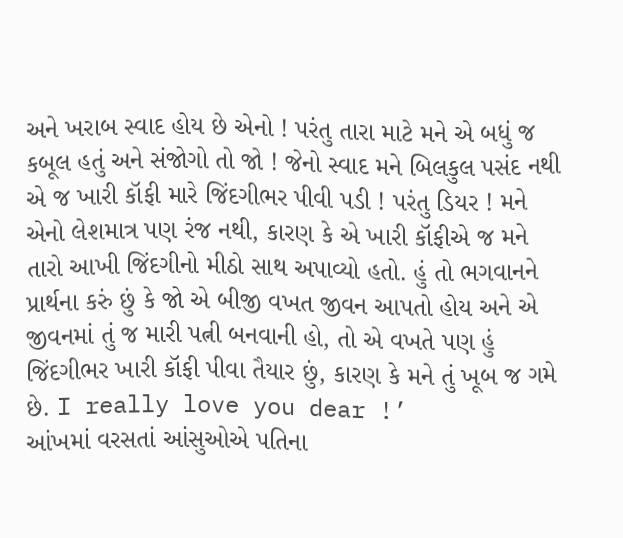અને ખરાબ સ્વાદ હોય છે એનો ! પરંતુ તારા માટે મને એ બધું જ કબૂલ હતું અને સંજોગો તો જો ! જેનો સ્વાદ મને બિલકુલ પસંદ નથી એ જ ખારી કૉફી મારે જિંદગીભર પીવી પડી ! પરંતુ ડિયર ! મને એનો લેશમાત્ર પણ રંજ નથી, કારણ કે એ ખારી કૉફીએ જ મને તારો આખી જિંદગીનો મીઠો સાથ અપાવ્યો હતો. હું તો ભગવાનને પ્રાર્થના કરું છું કે જો એ બીજી વખત જીવન આપતો હોય અને એ જીવનમાં તું જ મારી પત્ની બનવાની હો, તો એ વખતે પણ હું જિંદગીભર ખારી કૉફી પીવા તૈયાર છું, કારણ કે મને તું ખૂબ જ ગમે છે. I really love you dear !’
આંખમાં વરસતાં આંસુઓએ પતિના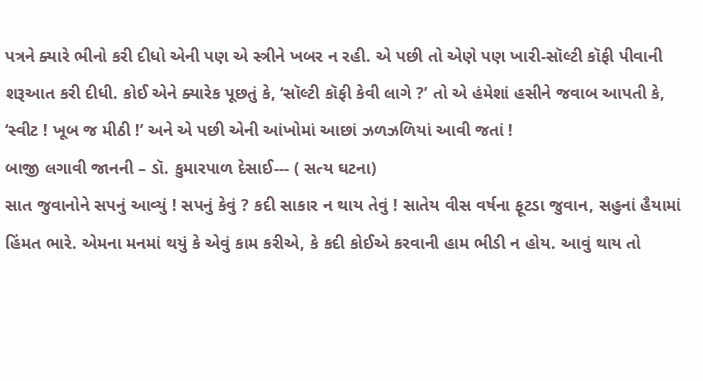પત્રને ક્યારે ભીનો કરી દીધો એની પણ એ સ્ત્રીને ખબર ન રહી. એ પછી તો એણે પણ ખારી-સૉલ્ટી કૉફી પીવાની શરૂઆત કરી દીધી. કોઈ એને ક્યારેક પૂછતું કે, ‘સૉલ્ટી કૉફી કેવી લાગે ?’ તો એ હંમેશાં હસીને જવાબ આપતી કે, ‘સ્વીટ ! ખૂબ જ મીઠી !’ અને એ પછી એની આંખોમાં આછાં ઝળઝળિયાં આવી જતાં !
બાજી લગાવી જાનની – ડૉ. કુમારપાળ દેસાઈ--- ( સત્ય ઘટના)
સાત જુવાનોને સપનું આવ્યું ! સપનું કેવું ? કદી સાકાર ન થાય તેવું ! સાતેય વીસ વર્ષના ફૂટડા જુવાન, સહુનાં હૈયામાં હિંમત ભારે. એમના મનમાં થયું કે એવું કામ કરીએ, કે કદી કોઈએ કરવાની હામ ભીડી ન હોય. આવું થાય તો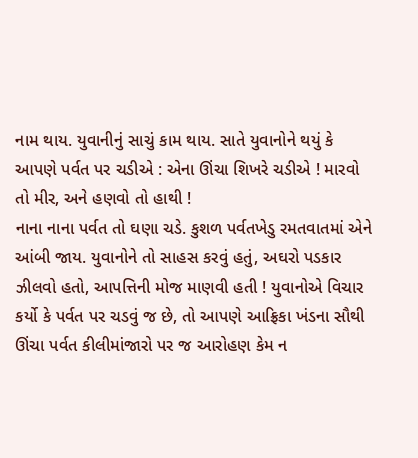નામ થાય. યુવાનીનું સાચું કામ થાય. સાતે યુવાનોને થયું કે આપણે પર્વત પર ચડીએ : એના ઊંચા શિખરે ચડીએ ! મારવો તો મીર, અને હણવો તો હાથી !
નાના નાના પર્વત તો ઘણા ચડે. કુશળ પર્વતખેડુ રમતવાતમાં એને આંબી જાય. યુવાનોને તો સાહસ કરવું હતું, અઘરો પડકાર ઝીલવો હતો, આપત્તિની મોજ માણવી હતી ! યુવાનોએ વિચાર કર્યો કે પર્વત પર ચડવું જ છે, તો આપણે આફ્રિકા ખંડના સૌથી ઊંચા પર્વત કીલીમાંજારો પર જ આરોહણ કેમ ન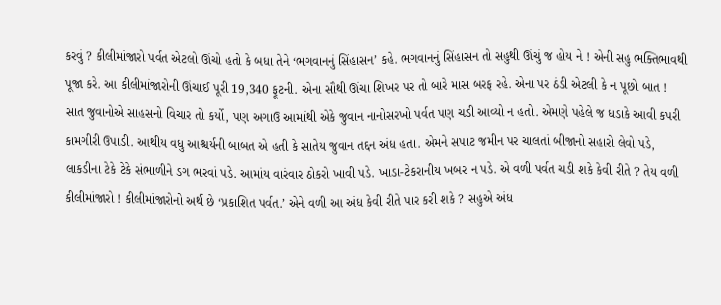કરવું ? કીલીમાંજારો પર્વત એટલો ઊંચો હતો કે બધા તેને ‘ભગવાનનું સિંહાસન’ કહે. ભગવાનનું સિંહાસન તો સહુથી ઊંચું જ હોય ને ! એની સહુ ભક્તિભાવથી પૂજા કરે. આ કીલીમાંજારોની ઊંચાઈ પૂરી 19,340 ફૂટની. એના સૌથી ઊંચા શિખર પર તો બારે માસ બરફ રહે. એના પર ઠંડી એટલી કે ન પૂછો બાત !
સાત જુવાનોએ સાહસનો વિચાર તો કર્યો, પણ અગાઉ આમાંથી એકે જુવાન નાનોસરખો પર્વત પણ ચડી આવ્યો ન હતો. એમણે પહેલે જ ધડાકે આવી કપરી કામગીરી ઉપાડી. આથીય વધુ આશ્ચર્યની બાબત એ હતી કે સાતેય જુવાન તદ્દન અંધ હતા. એમને સપાટ જમીન પર ચાલતાં બીજાનો સહારો લેવો પડે, લાકડીના ટેકે ટેકે સંભાળીને ડગ ભરવાં પડે. આમાંય વારંવાર ઠોકરો ખાવી પડે. ખાડા-ટેકરાનીય ખબર ન પડે. એ વળી પર્વત ચડી શકે કેવી રીતે ? તેય વળી કીલીમાંજારો ! કીલીમાંજારોનો અર્થ છે ‘પ્રકાશિત પર્વત.’ એને વળી આ અંધ કેવી રીતે પાર કરી શકે ? સહુએ અંધ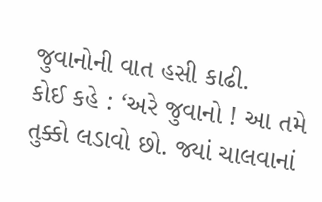જુવાનોની વાત હસી કાઢી.
કોઈ કહે : ‘અરે જુવાનો ! આ તમે તુક્કો લડાવો છો. જ્યાં ચાલવાનાં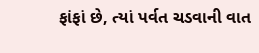ફાંફાં છે, ત્યાં પર્વત ચડવાની વાત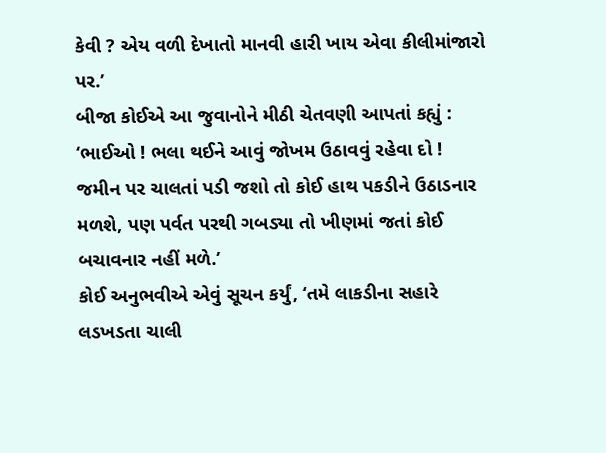કેવી ? એય વળી દેખાતો માનવી હારી ખાય એવા કીલીમાંજારો પર.’
બીજા કોઈએ આ જુવાનોને મીઠી ચેતવણી આપતાં કહ્યું : ‘ભાઈઓ ! ભલા થઈને આવું જોખમ ઉઠાવવું રહેવા દો ! જમીન પર ચાલતાં પડી જશો તો કોઈ હાથ પકડીને ઉઠાડનાર મળશે, પણ પર્વત પરથી ગબડ્યા તો ખીણમાં જતાં કોઈ બચાવનાર નહીં મળે.’
કોઈ અનુભવીએ એવું સૂચન કર્યું, ‘તમે લાકડીના સહારે લડખડતા ચાલી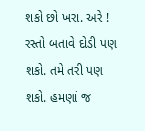શકો છો ખરા. અરે ! રસ્તો બતાવે દોડી પણ શકો. તમે તરી પણ શકો. હમણાં જ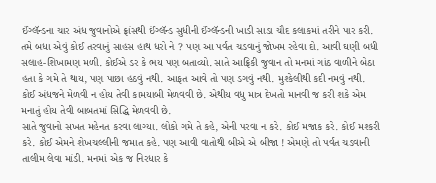ઈંગ્લૅન્ડના ચાર અંધ જુવાનોએ ફ્રાંસથી ઈંગ્લૅન્ડ સુધીની ઈંગ્લૅન્ડની ખાડી સાડા ચૌદ કલાકમાં તરીને પાર કરી. તમે બધા એવું કોઈ તરવાનું સાહસ હાથ ધરો ને ? પણ આ પર્વત ચડવાનું જોખમ રહેવા દો. આવી ઘણી બધી સલાહ-શિખામણ મળી. કોઈએ ડર કે ભય પણ બતાવ્યો. સાતે આફ્રિકી જુવાન તો મનમાં ગાંઠ વાળીને બેઠા હતા કે ગમે તે થાય, પણ પાછા હઠવું નથી. આફત આવે તો પણ ડગવું નથી. મુશ્કેલીથી કદી નમવું નથી. કોઈ અંધજને મેળવી ન હોય તેવી કામયાબી મેળવવી છે. એથીય વધુ માત્ર દેખતો માનવી જ કરી શકે એમ મનાતું હોય તેવી બાબતમાં સિદ્ધિ મેળવવી છે.
સાતે જુવાનો સખત મહેનત કરવા લાગ્યા. લોકો ગમે તે કહે, એની પરવા ન કરે. કોઈ મજાક કરે. કોઈ મશ્કરી કરે. કોઈ એમને શેખચલ્લીની જમાત કહે. પણ આવી વાતોથી બીએ એ બીજા ! એમણે તો પર્વત ચડવાની તાલીમ લેવા માંડી. મનમાં એક જ નિરધાર કે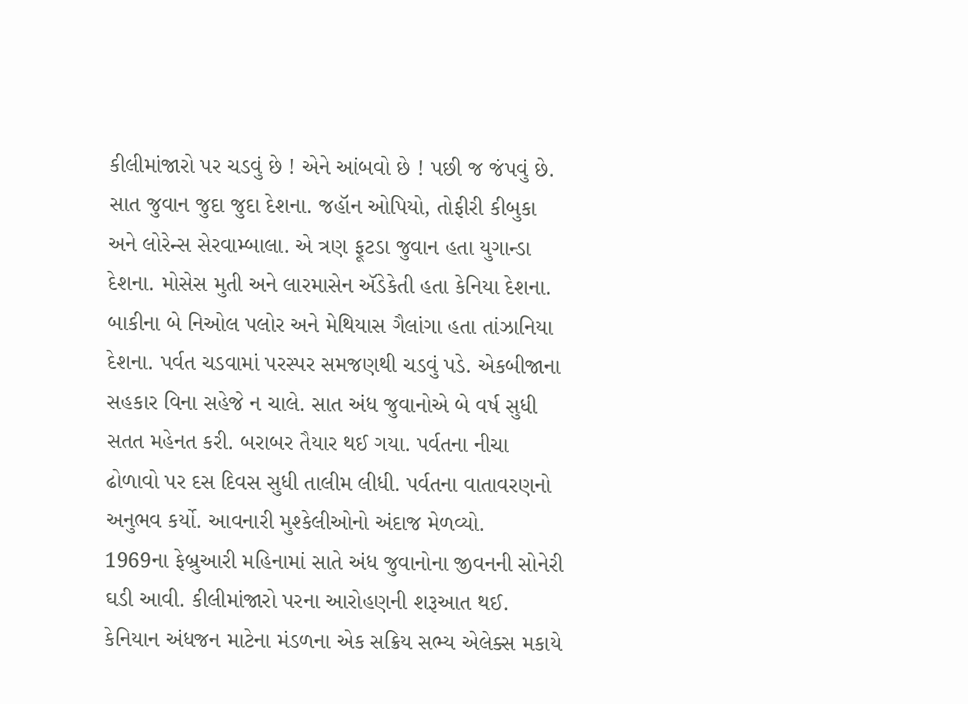કીલીમાંજારો પર ચડવું છે ! એને આંબવો છે ! પછી જ જંપવું છે. સાત જુવાન જુદા જુદા દેશના. જહૉન ઓપિયો, તોફીરી કીબુકા અને લોરેન્સ સેરવામ્બાલા. એ ત્રણ ફૂટડા જુવાન હતા યુગાન્ડા દેશના. મોસેસ મુતી અને લારમાસેન ઍડેકેતી હતા કેનિયા દેશના. બાકીના બે નિઓલ પલોર અને મેથિયાસ ગૈલાંગા હતા તાંઝાનિયા દેશના. પર્વત ચડવામાં પરસ્પર સમજણથી ચડવું પડે. એકબીજાના સહકાર વિના સહેજે ન ચાલે. સાત અંધ જુવાનોએ બે વર્ષ સુધી સતત મહેનત કરી. બરાબર તૈયાર થઈ ગયા. પર્વતના નીચા ઢોળાવો પર દસ દિવસ સુધી તાલીમ લીધી. પર્વતના વાતાવરણનો અનુભવ કર્યો. આવનારી મુશ્કેલીઓનો અંદાજ મેળવ્યો.
1969ના ફેબ્રુઆરી મહિનામાં સાતે અંધ જુવાનોના જીવનની સોનેરી ઘડી આવી. કીલીમાંજારો પરના આરોહણની શરૂઆત થઈ. કેનિયાન અંધજન માટેના મંડળના એક સક્રિય સભ્ય એલેક્સ મકાયે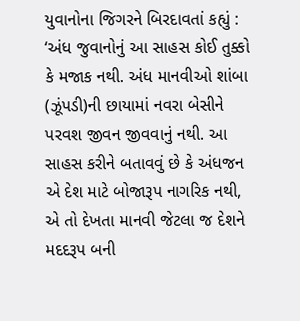યુવાનોના જિગરને બિરદાવતાં કહ્યું : ‘અંધ જુવાનોનું આ સાહસ કોઈ તુક્કો કે મજાક નથી. અંધ માનવીઓ શાંબા (ઝૂંપડી)ની છાયામાં નવરા બેસીને પરવશ જીવન જીવવાનું નથી. આ સાહસ કરીને બતાવવું છે કે અંધજન એ દેશ માટે બોજારૂપ નાગરિક નથી, એ તો દેખતા માનવી જેટલા જ દેશને મદદરૂપ બની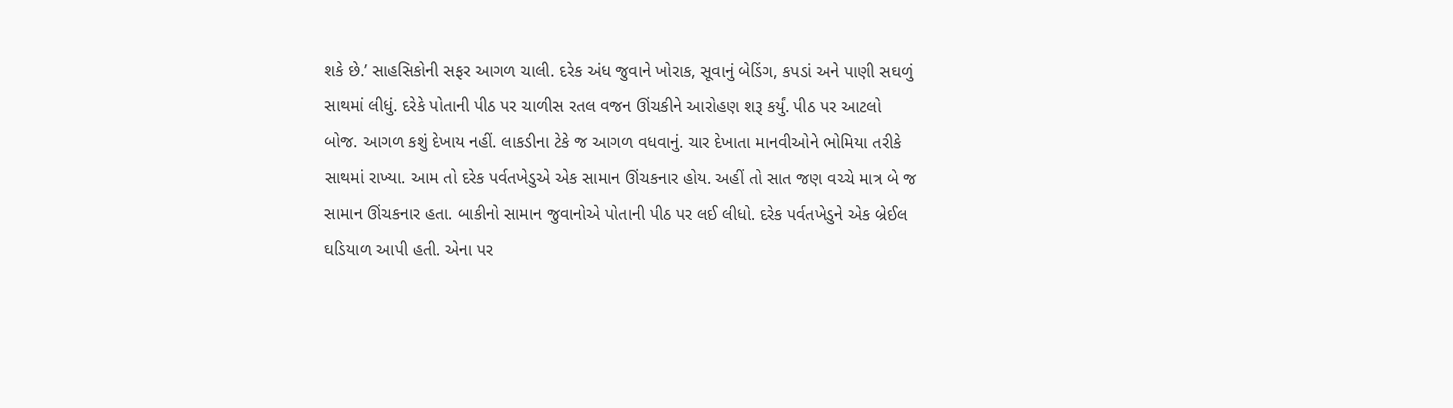શકે છે.’ સાહસિકોની સફર આગળ ચાલી. દરેક અંધ જુવાને ખોરાક, સૂવાનું બેડિંગ, કપડાં અને પાણી સઘળું સાથમાં લીધું. દરેકે પોતાની પીઠ પર ચાળીસ રતલ વજન ઊંચકીને આરોહણ શરૂ કર્યું. પીઠ પર આટલો બોજ. આગળ કશું દેખાય નહીં. લાકડીના ટેકે જ આગળ વધવાનું. ચાર દેખાતા માનવીઓને ભોમિયા તરીકે સાથમાં રાખ્યા. આમ તો દરેક પર્વતખેડુએ એક સામાન ઊંચકનાર હોય. અહીં તો સાત જણ વચ્ચે માત્ર બે જ સામાન ઊંચકનાર હતા. બાકીનો સામાન જુવાનોએ પોતાની પીઠ પર લઈ લીધો. દરેક પર્વતખેડુને એક બ્રેઈલ ઘડિયાળ આપી હતી. એના પર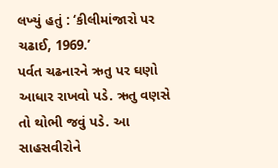લખ્યું હતું : ‘કીલીમાંજારો પર ચઢાઈ, 1969.’
પર્વત ચઢનારને ઋતુ પર ઘણો આધાર રાખવો પડે. ઋતુ વણસે તો થોભી જવું પડે. આ સાહસવીરોને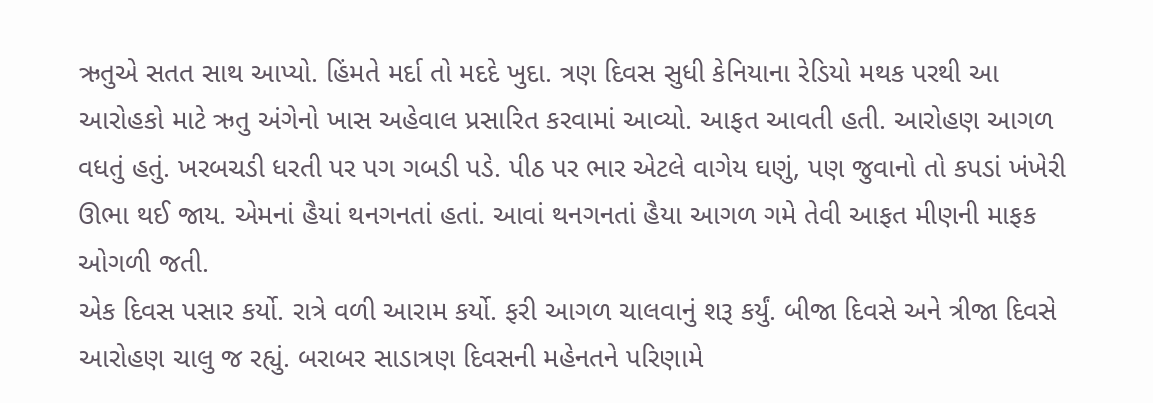ઋતુએ સતત સાથ આપ્યો. હિંમતે મર્દા તો મદદે ખુદા. ત્રણ દિવસ સુધી કેનિયાના રેડિયો મથક પરથી આ આરોહકો માટે ઋતુ અંગેનો ખાસ અહેવાલ પ્રસારિત કરવામાં આવ્યો. આફત આવતી હતી. આરોહણ આગળ વધતું હતું. ખરબચડી ધરતી પર પગ ગબડી પડે. પીઠ પર ભાર એટલે વાગેય ઘણું, પણ જુવાનો તો કપડાં ખંખેરી ઊભા થઈ જાય. એમનાં હૈયાં થનગનતાં હતાં. આવાં થનગનતાં હૈયા આગળ ગમે તેવી આફત મીણની માફક ઓગળી જતી.
એક દિવસ પસાર કર્યો. રાત્રે વળી આરામ કર્યો. ફરી આગળ ચાલવાનું શરૂ કર્યું. બીજા દિવસે અને ત્રીજા દિવસે આરોહણ ચાલુ જ રહ્યું. બરાબર સાડાત્રણ દિવસની મહેનતને પરિણામે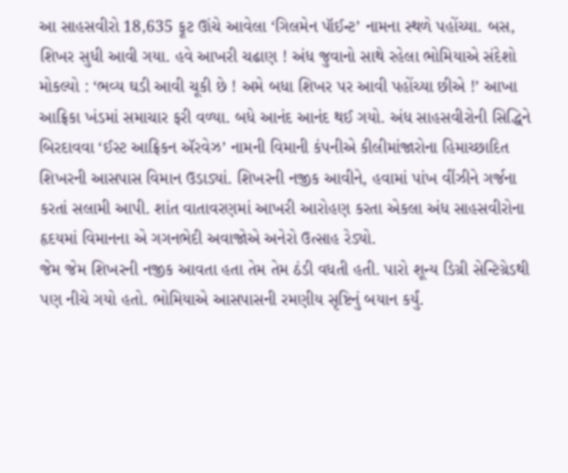આ સાહસવીરો 18,635 ફૂટ ઊંચે આવેલા ‘ગિલમેન પૉઈન્ટ’ નામના સ્થળે પહોંચ્યા. બસ, શિખર સુધી આવી ગયા. હવે આખરી ચઢાણ ! અંધ જુવાનો સાથે રહેલા ભોમિયાએ સંદેશો મોકલ્યો : ‘ભવ્ય ઘડી આવી ચૂકી છે ! અમે બધા શિખર પર આવી પહોંચ્યા છીએ !’ આખા આફ્રિકા ખંડમાં સમાચાર ફરી વળ્યા. બધે આનંદ આનંદ થઈ ગયો. અંધ સાહસવીરોની સિદ્ધિને બિરદાવવા ‘ઈસ્ટ આફ્રિકન ઍરવેઝ’ નામની વિમાની કંપનીએ કીલીમાંજારોના હિમાચ્છાદિત શિખરની આસપાસ વિમાન ઉડાડ્યાં. શિખરની નજીક આવીને, હવામાં પાંખ વીંઝીને ગર્જના કરતાં સલામી આપી. શાંત વાતાવરણમાં આખરી આરોહણ કરતા એકલા અંધ સાહસવીરોના હૃદયમાં વિમાનના એ ગગનભેદી અવાજોએ અનેરો ઉત્સાહ રેડ્યો.
જેમ જેમ શિખરની નજીક આવતા હતા તેમ તેમ ઠંડી વધતી હતી. પારો શૂન્ય ડિગ્રી સેન્ટિગ્રેડથી પણ નીચે ગયો હતો. ભોમિયાએ આસપાસની રમણીય સૃષ્ટિનું બયાન કર્યું.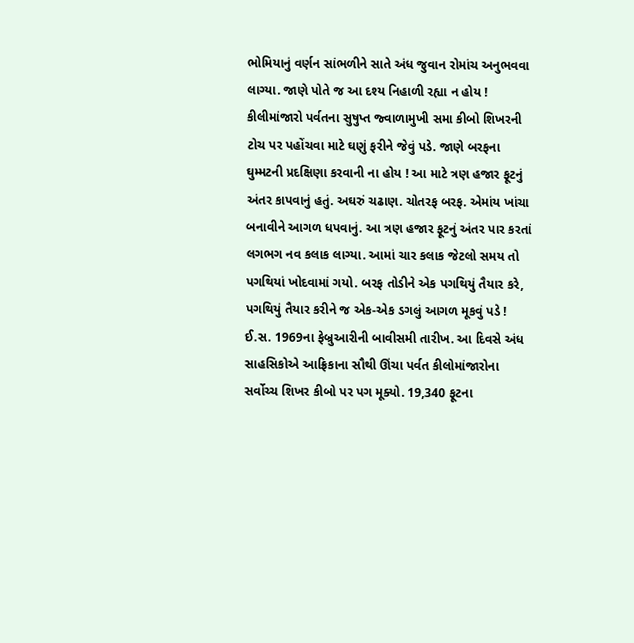ભોમિયાનું વર્ણન સાંભળીને સાતે અંધ જુવાન રોમાંચ અનુભવવા લાગ્યા. જાણે પોતે જ આ દશ્ય નિહાળી રહ્યા ન હોય ! કીલીમાંજારો પર્વતના સુષુપ્ત જ્વાળામુખી સમા કીબો શિખરની ટોચ પર પહોંચવા માટે ઘણું ફરીને જેવું પડે. જાણે બરફના ઘુમ્મટની પ્રદક્ષિણા કરવાની ના હોય ! આ માટે ત્રણ હજાર ફૂટનું અંતર કાપવાનું હતું. અઘરું ચઢાણ. ચોતરફ બરફ. એમાંય ખાંચા બનાવીને આગળ ધપવાનું. આ ત્રણ હજાર ફૂટનું અંતર પાર કરતાં લગભગ નવ કલાક લાગ્યા. આમાં ચાર કલાક જેટલો સમય તો પગથિયાં ખોદવામાં ગયો. બરફ તોડીને એક પગથિયું તૈયાર કરે, પગથિયું તૈયાર કરીને જ એક-એક ડગલું આગળ મૂકવું પડે !
ઈ.સ. 1969ના ફેબ્રુઆરીની બાવીસમી તારીખ. આ દિવસે અંધ સાહસિકોએ આફ્રિકાના સૌથી ઊંચા પર્વત કીલોમાંજારોના સર્વોચ્ચ શિખર કીબો પર પગ મૂક્યો. 19,340 ફૂટના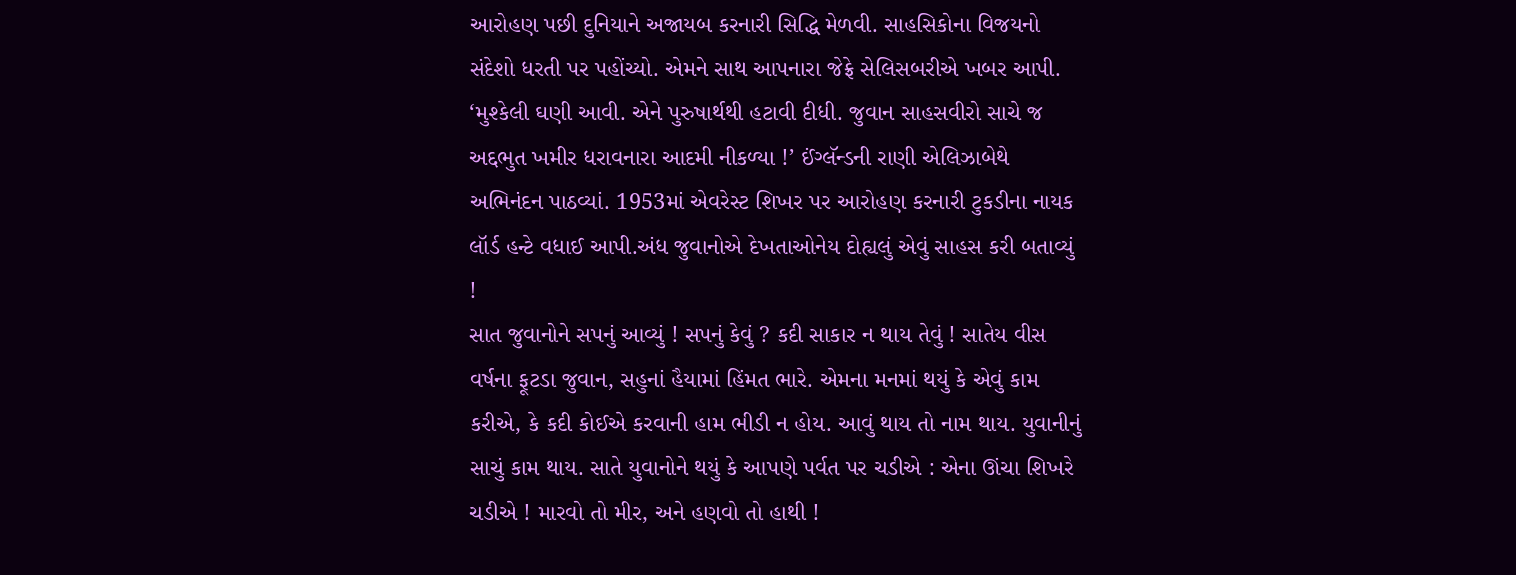આરોહણ પછી દુનિયાને અજાયબ કરનારી સિદ્ધિ મેળવી. સાહસિકોના વિજયનો સંદેશો ધરતી પર પહોંચ્યો. એમને સાથ આપનારા જેફ્રે સેલિસબરીએ ખબર આપી. ‘મુશ્કેલી ઘણી આવી. એને પુરુષાર્થથી હટાવી દીધી. જુવાન સાહસવીરો સાચે જ અદ્દભુત ખમીર ધરાવનારા આદમી નીકળ્યા !’ ઈંગ્લૅન્ડની રાણી એલિઝાબેથે અભિનંદન પાઠવ્યાં. 1953માં એવરેસ્ટ શિખર પર આરોહણ કરનારી ટુકડીના નાયક લૉર્ડ હન્ટે વધાઈ આપી.અંધ જુવાનોએ દેખતાઓનેય દોહ્યલું એવું સાહસ કરી બતાવ્યું !
સાત જુવાનોને સપનું આવ્યું ! સપનું કેવું ? કદી સાકાર ન થાય તેવું ! સાતેય વીસ વર્ષના ફૂટડા જુવાન, સહુનાં હૈયામાં હિંમત ભારે. એમના મનમાં થયું કે એવું કામ કરીએ, કે કદી કોઈએ કરવાની હામ ભીડી ન હોય. આવું થાય તો નામ થાય. યુવાનીનું સાચું કામ થાય. સાતે યુવાનોને થયું કે આપણે પર્વત પર ચડીએ : એના ઊંચા શિખરે ચડીએ ! મારવો તો મીર, અને હણવો તો હાથી !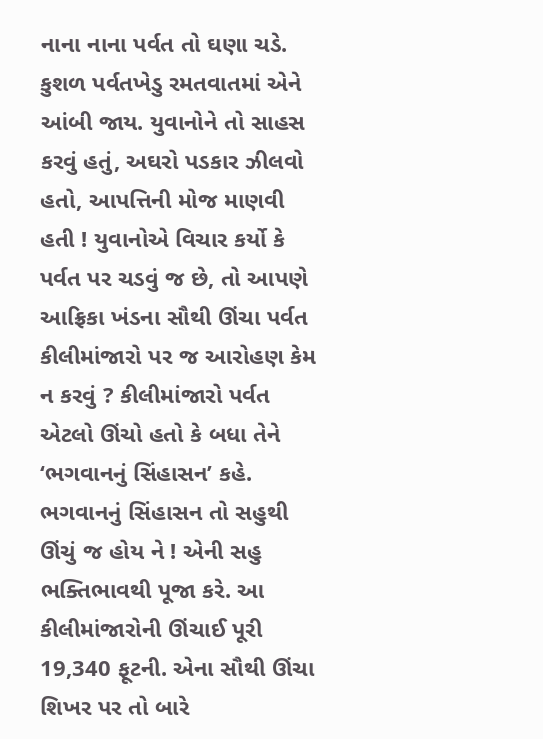નાના નાના પર્વત તો ઘણા ચડે. કુશળ પર્વતખેડુ રમતવાતમાં એને આંબી જાય. યુવાનોને તો સાહસ કરવું હતું, અઘરો પડકાર ઝીલવો હતો, આપત્તિની મોજ માણવી હતી ! યુવાનોએ વિચાર કર્યો કે પર્વત પર ચડવું જ છે, તો આપણે આફ્રિકા ખંડના સૌથી ઊંચા પર્વત કીલીમાંજારો પર જ આરોહણ કેમ ન કરવું ? કીલીમાંજારો પર્વત એટલો ઊંચો હતો કે બધા તેને ‘ભગવાનનું સિંહાસન’ કહે. ભગવાનનું સિંહાસન તો સહુથી ઊંચું જ હોય ને ! એની સહુ ભક્તિભાવથી પૂજા કરે. આ કીલીમાંજારોની ઊંચાઈ પૂરી 19,340 ફૂટની. એના સૌથી ઊંચા શિખર પર તો બારે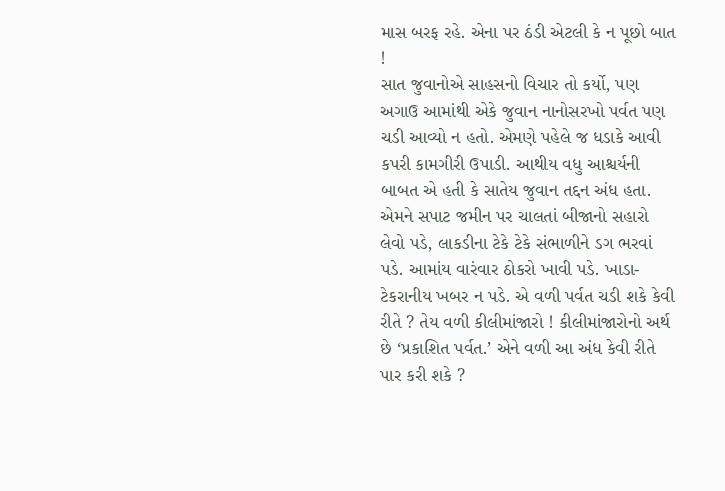માસ બરફ રહે. એના પર ઠંડી એટલી કે ન પૂછો બાત !
સાત જુવાનોએ સાહસનો વિચાર તો કર્યો, પણ અગાઉ આમાંથી એકે જુવાન નાનોસરખો પર્વત પણ ચડી આવ્યો ન હતો. એમણે પહેલે જ ધડાકે આવી કપરી કામગીરી ઉપાડી. આથીય વધુ આશ્ચર્યની બાબત એ હતી કે સાતેય જુવાન તદ્દન અંધ હતા. એમને સપાટ જમીન પર ચાલતાં બીજાનો સહારો લેવો પડે, લાકડીના ટેકે ટેકે સંભાળીને ડગ ભરવાં પડે. આમાંય વારંવાર ઠોકરો ખાવી પડે. ખાડા-ટેકરાનીય ખબર ન પડે. એ વળી પર્વત ચડી શકે કેવી રીતે ? તેય વળી કીલીમાંજારો ! કીલીમાંજારોનો અર્થ છે ‘પ્રકાશિત પર્વત.’ એને વળી આ અંધ કેવી રીતે પાર કરી શકે ?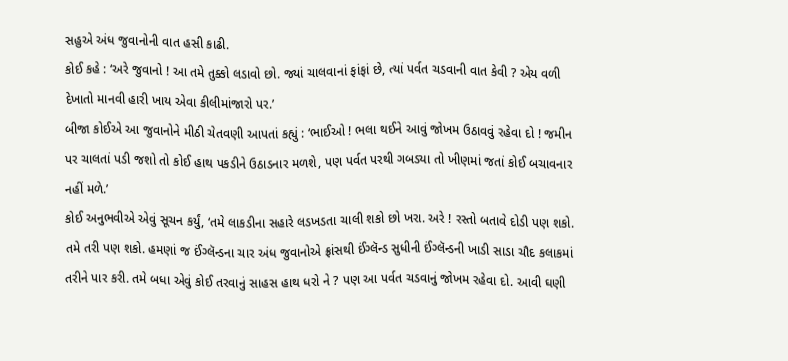સહુએ અંધ જુવાનોની વાત હસી કાઢી.
કોઈ કહે : ‘અરે જુવાનો ! આ તમે તુક્કો લડાવો છો. જ્યાં ચાલવાનાં ફાંફાં છે, ત્યાં પર્વત ચડવાની વાત કેવી ? એય વળી દેખાતો માનવી હારી ખાય એવા કીલીમાંજારો પર.’
બીજા કોઈએ આ જુવાનોને મીઠી ચેતવણી આપતાં કહ્યું : ‘ભાઈઓ ! ભલા થઈને આવું જોખમ ઉઠાવવું રહેવા દો ! જમીન પર ચાલતાં પડી જશો તો કોઈ હાથ પકડીને ઉઠાડનાર મળશે, પણ પર્વત પરથી ગબડ્યા તો ખીણમાં જતાં કોઈ બચાવનાર નહીં મળે.’
કોઈ અનુભવીએ એવું સૂચન કર્યું, ‘તમે લાકડીના સહારે લડખડતા ચાલી શકો છો ખરા. અરે ! રસ્તો બતાવે દોડી પણ શકો. તમે તરી પણ શકો. હમણાં જ ઈંગ્લૅન્ડના ચાર અંધ જુવાનોએ ફ્રાંસથી ઈંગ્લૅન્ડ સુધીની ઈંગ્લૅન્ડની ખાડી સાડા ચૌદ કલાકમાં તરીને પાર કરી. તમે બધા એવું કોઈ તરવાનું સાહસ હાથ ધરો ને ? પણ આ પર્વત ચડવાનું જોખમ રહેવા દો. આવી ઘણી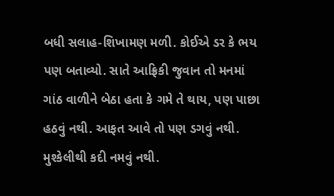બધી સલાહ-શિખામણ મળી. કોઈએ ડર કે ભય પણ બતાવ્યો. સાતે આફ્રિકી જુવાન તો મનમાં ગાંઠ વાળીને બેઠા હતા કે ગમે તે થાય, પણ પાછા હઠવું નથી. આફત આવે તો પણ ડગવું નથી. મુશ્કેલીથી કદી નમવું નથી.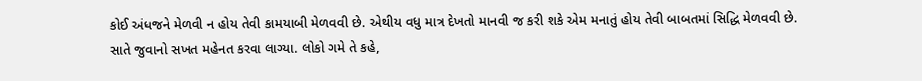કોઈ અંધજને મેળવી ન હોય તેવી કામયાબી મેળવવી છે. એથીય વધુ માત્ર દેખતો માનવી જ કરી શકે એમ મનાતું હોય તેવી બાબતમાં સિદ્ધિ મેળવવી છે.
સાતે જુવાનો સખત મહેનત કરવા લાગ્યા. લોકો ગમે તે કહે,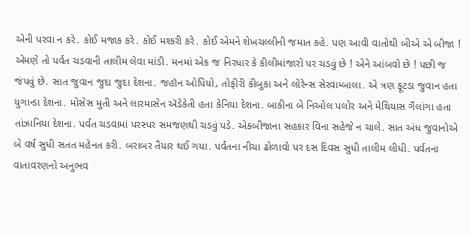એની પરવા ન કરે. કોઈ મજાક કરે. કોઈ મશ્કરી કરે. કોઈ એમને શેખચલ્લીની જમાત કહે. પણ આવી વાતોથી બીએ એ બીજા ! એમણે તો પર્વત ચડવાની તાલીમ લેવા માંડી. મનમાં એક જ નિરધાર કે કીલીમાંજારો પર ચડવું છે ! એને આંબવો છે ! પછી જ જંપવું છે. સાત જુવાન જુદા જુદા દેશના. જહૉન ઓપિયો, તોફીરી કીબુકા અને લોરેન્સ સેરવામ્બાલા. એ ત્રણ ફૂટડા જુવાન હતા યુગાન્ડા દેશના. મોસેસ મુતી અને લારમાસેન ઍડેકેતી હતા કેનિયા દેશના. બાકીના બે નિઓલ પલોર અને મેથિયાસ ગૈલાંગા હતા તાંઝાનિયા દેશના. પર્વત ચડવામાં પરસ્પર સમજણથી ચડવું પડે. એકબીજાના સહકાર વિના સહેજે ન ચાલે. સાત અંધ જુવાનોએ બે વર્ષ સુધી સતત મહેનત કરી. બરાબર તૈયાર થઈ ગયા. પર્વતના નીચા ઢોળાવો પર દસ દિવસ સુધી તાલીમ લીધી. પર્વતના વાતાવરણનો અનુભવ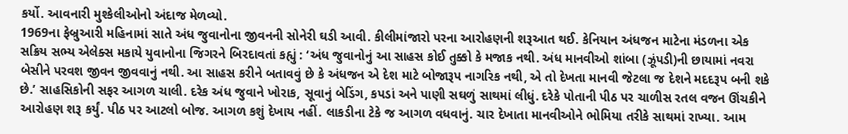કર્યો. આવનારી મુશ્કેલીઓનો અંદાજ મેળવ્યો.
1969ના ફેબ્રુઆરી મહિનામાં સાતે અંધ જુવાનોના જીવનની સોનેરી ઘડી આવી. કીલીમાંજારો પરના આરોહણની શરૂઆત થઈ. કેનિયાન અંધજન માટેના મંડળના એક સક્રિય સભ્ય એલેક્સ મકાયે યુવાનોના જિગરને બિરદાવતાં કહ્યું : ‘અંધ જુવાનોનું આ સાહસ કોઈ તુક્કો કે મજાક નથી. અંધ માનવીઓ શાંબા (ઝૂંપડી)ની છાયામાં નવરા બેસીને પરવશ જીવન જીવવાનું નથી. આ સાહસ કરીને બતાવવું છે કે અંધજન એ દેશ માટે બોજારૂપ નાગરિક નથી, એ તો દેખતા માનવી જેટલા જ દેશને મદદરૂપ બની શકે છે.’ સાહસિકોની સફર આગળ ચાલી. દરેક અંધ જુવાને ખોરાક, સૂવાનું બેડિંગ, કપડાં અને પાણી સઘળું સાથમાં લીધું. દરેકે પોતાની પીઠ પર ચાળીસ રતલ વજન ઊંચકીને આરોહણ શરૂ કર્યું. પીઠ પર આટલો બોજ. આગળ કશું દેખાય નહીં. લાકડીના ટેકે જ આગળ વધવાનું. ચાર દેખાતા માનવીઓને ભોમિયા તરીકે સાથમાં રાખ્યા. આમ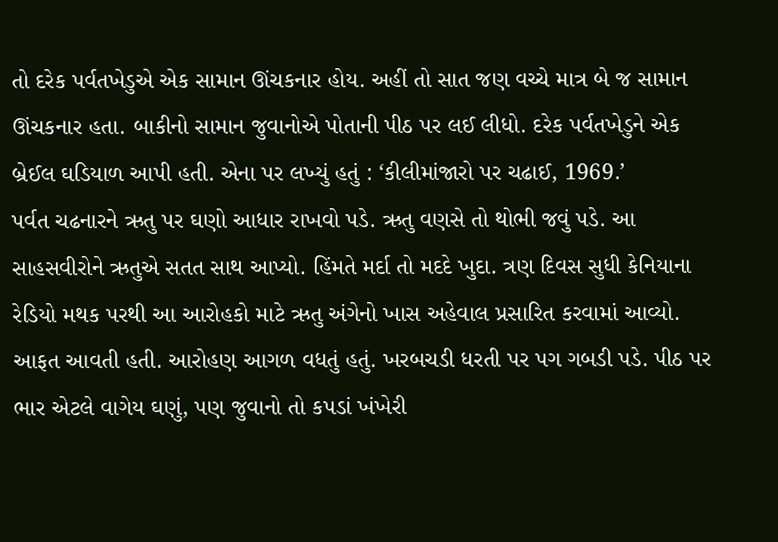તો દરેક પર્વતખેડુએ એક સામાન ઊંચકનાર હોય. અહીં તો સાત જણ વચ્ચે માત્ર બે જ સામાન ઊંચકનાર હતા. બાકીનો સામાન જુવાનોએ પોતાની પીઠ પર લઈ લીધો. દરેક પર્વતખેડુને એક બ્રેઈલ ઘડિયાળ આપી હતી. એના પર લખ્યું હતું : ‘કીલીમાંજારો પર ચઢાઈ, 1969.’
પર્વત ચઢનારને ઋતુ પર ઘણો આધાર રાખવો પડે. ઋતુ વણસે તો થોભી જવું પડે. આ સાહસવીરોને ઋતુએ સતત સાથ આપ્યો. હિંમતે મર્દા તો મદદે ખુદા. ત્રણ દિવસ સુધી કેનિયાના રેડિયો મથક પરથી આ આરોહકો માટે ઋતુ અંગેનો ખાસ અહેવાલ પ્રસારિત કરવામાં આવ્યો. આફત આવતી હતી. આરોહણ આગળ વધતું હતું. ખરબચડી ધરતી પર પગ ગબડી પડે. પીઠ પર ભાર એટલે વાગેય ઘણું, પણ જુવાનો તો કપડાં ખંખેરી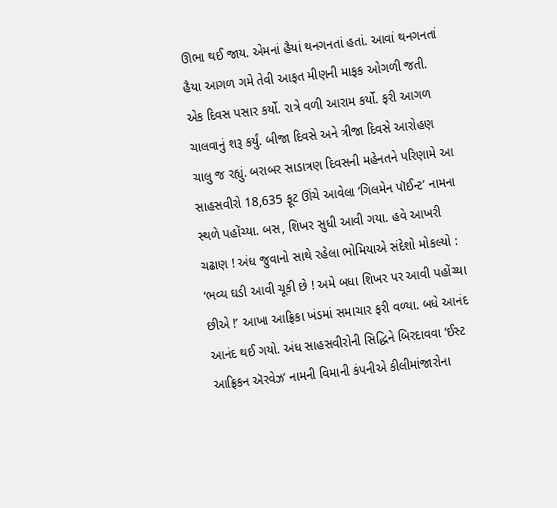ઊભા થઈ જાય. એમનાં હૈયાં થનગનતાં હતાં. આવાં થનગનતાં હૈયા આગળ ગમે તેવી આફત મીણની માફક ઓગળી જતી.
એક દિવસ પસાર કર્યો. રાત્રે વળી આરામ કર્યો. ફરી આગળ ચાલવાનું શરૂ કર્યું. બીજા દિવસે અને ત્રીજા દિવસે આરોહણ ચાલુ જ રહ્યું. બરાબર સાડાત્રણ દિવસની મહેનતને પરિણામે આ સાહસવીરો 18,635 ફૂટ ઊંચે આવેલા ‘ગિલમેન પૉઈન્ટ’ નામના સ્થળે પહોંચ્યા. બસ, શિખર સુધી આવી ગયા. હવે આખરી ચઢાણ ! અંધ જુવાનો સાથે રહેલા ભોમિયાએ સંદેશો મોકલ્યો : ‘ભવ્ય ઘડી આવી ચૂકી છે ! અમે બધા શિખર પર આવી પહોંચ્યા છીએ !’ આખા આફ્રિકા ખંડમાં સમાચાર ફરી વળ્યા. બધે આનંદ આનંદ થઈ ગયો. અંધ સાહસવીરોની સિદ્ધિને બિરદાવવા ‘ઈસ્ટ આફ્રિકન ઍરવેઝ’ નામની વિમાની કંપનીએ કીલીમાંજારોના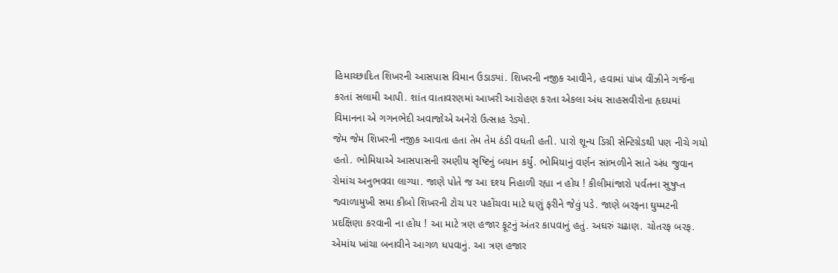હિમાચ્છાદિત શિખરની આસપાસ વિમાન ઉડાડ્યાં. શિખરની નજીક આવીને, હવામાં પાંખ વીંઝીને ગર્જના કરતાં સલામી આપી. શાંત વાતાવરણમાં આખરી આરોહણ કરતા એકલા અંધ સાહસવીરોના હૃદયમાં વિમાનના એ ગગનભેદી અવાજોએ અનેરો ઉત્સાહ રેડ્યો.
જેમ જેમ શિખરની નજીક આવતા હતા તેમ તેમ ઠંડી વધતી હતી. પારો શૂન્ય ડિગ્રી સેન્ટિગ્રેડથી પણ નીચે ગયો હતો. ભોમિયાએ આસપાસની રમણીય સૃષ્ટિનું બયાન કર્યું. ભોમિયાનું વર્ણન સાંભળીને સાતે અંધ જુવાન રોમાંચ અનુભવવા લાગ્યા. જાણે પોતે જ આ દશ્ય નિહાળી રહ્યા ન હોય ! કીલીમાંજારો પર્વતના સુષુપ્ત જ્વાળામુખી સમા કીબો શિખરની ટોચ પર પહોંચવા માટે ઘણું ફરીને જેવું પડે. જાણે બરફના ઘુમ્મટની પ્રદક્ષિણા કરવાની ના હોય ! આ માટે ત્રણ હજાર ફૂટનું અંતર કાપવાનું હતું. અઘરું ચઢાણ. ચોતરફ બરફ. એમાંય ખાંચા બનાવીને આગળ ધપવાનું. આ ત્રણ હજાર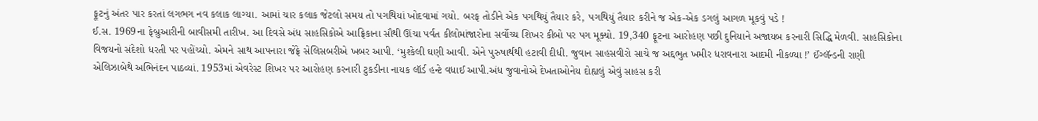ફૂટનું અંતર પાર કરતાં લગભગ નવ કલાક લાગ્યા. આમાં ચાર કલાક જેટલો સમય તો પગથિયાં ખોદવામાં ગયો. બરફ તોડીને એક પગથિયું તૈયાર કરે, પગથિયું તૈયાર કરીને જ એક-એક ડગલું આગળ મૂકવું પડે !
ઈ.સ. 1969ના ફેબ્રુઆરીની બાવીસમી તારીખ. આ દિવસે અંધ સાહસિકોએ આફ્રિકાના સૌથી ઊંચા પર્વત કીલોમાંજારોના સર્વોચ્ચ શિખર કીબો પર પગ મૂક્યો. 19,340 ફૂટના આરોહણ પછી દુનિયાને અજાયબ કરનારી સિદ્ધિ મેળવી. સાહસિકોના વિજયનો સંદેશો ધરતી પર પહોંચ્યો. એમને સાથ આપનારા જેફ્રે સેલિસબરીએ ખબર આપી. ‘મુશ્કેલી ઘણી આવી. એને પુરુષાર્થથી હટાવી દીધી. જુવાન સાહસવીરો સાચે જ અદ્દભુત ખમીર ધરાવનારા આદમી નીકળ્યા !’ ઈંગ્લૅન્ડની રાણી એલિઝાબેથે અભિનંદન પાઠવ્યાં. 1953માં એવરેસ્ટ શિખર પર આરોહણ કરનારી ટુકડીના નાયક લૉર્ડ હન્ટે વધાઈ આપી.અંધ જુવાનોએ દેખતાઓનેય દોહ્યલું એવું સાહસ કરી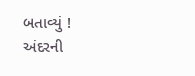બતાવ્યું !
અંદરની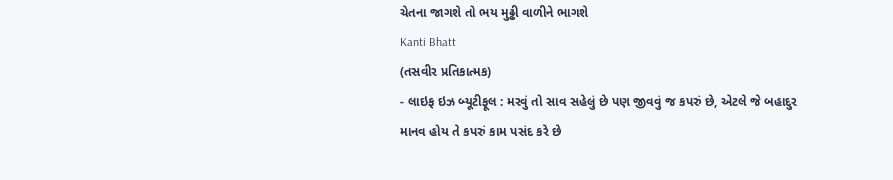ચેતના જાગશે તો ભય મુઢ્ઢી વાળીને ભાગશે
Kanti Bhatt
(તસવીર પ્રતિકાત્મક)
- લાઇફ ઇઝ બ્યૂટીફૂલ : મરવું તો સાવ સહેલું છે પણ જીવવું જ કપરું છે, એટલે જે બહાદુર માનવ હોય તે કપરું કામ પસંદ કરે છે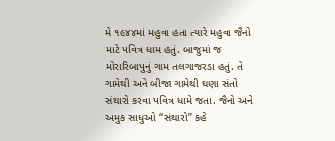મે ૧૯૪૪માં મહુવા હતા ત્યારે મહુવા જૈનો માટે પવિત્ર ધામ હતું. બાજુમાં જ મોરારિબાપુનું ગામ તલગાજરડા હતું. તે ગામેથી અને બીજા ગામેથી ઘણા સંતો સંથારો કરવા પવિત્ર ધામે જતા. જૈનો અને અમુક સાધુઓ ‘‘સંથારો’’ કહે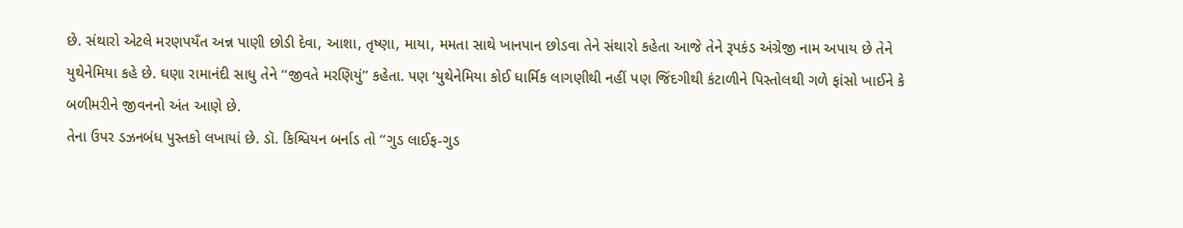છે. સંથારો એટલે મરણપયઁત અન્ન પાણી છોડી દેવા, આશા, તૃષ્ણા, માયા, મમતા સાથે ખાનપાન છોડવા તેને સંથારો કહેતા આજે તેને રૂપકંડ અંગ્રેજી નામ અપાય છે તેને યુથેનેમિયા કહે છે. ઘણા રામાનંદી સાધુ તેને ‘‘જીવતે મરણિયું’’ કહેતા. પણ ‘યુથેનેમિયા કોઈ ધાર્મિક લાગણીથી નહીં પણ જિંદગીથી કંટાળીને પિસ્તોલથી ગળે ફાંસો ખાઈને કે બળીમરીને જીવનનો અંત આણે છે.
તેના ઉપર ડઝનબંધ પુસ્તકો લખાયાં છે. ડૉ. કિશ્વિયન બર્નાડ તો ‘‘ગુડ લાઈફ-ગુડ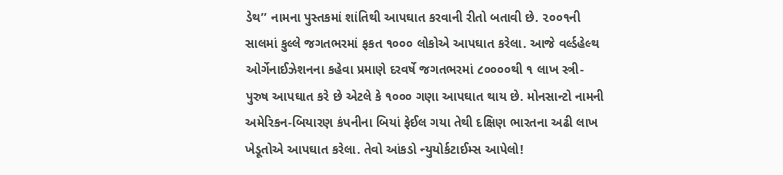ડેથ’’ નામના પુસ્તકમાં શાંતિથી આપઘાત કરવાની રીતો બતાવી છે. ૨૦૦૧ની સાલમાં કુલ્લે જગતભરમાં ફકત ૧૦૦૦ લોકોએ આપઘાત કરેલા. આજે વર્લ્ડહેલ્થ ઓર્ગેનાઈઝેશનના કહેવા પ્રમાણે દરવર્ષે જગતભરમાં ૮૦૦૦૦થી ૧ લાખ સ્ત્રી-પુરુષ આપઘાત કરે છે એટલે કે ૧૦૦૦ ગણા આપઘાત થાય છે. મોનસાન્ટો નામની અમેરિકન-બિયારણ કંપનીના બિયાં ફેઈલ ગયા તેથી દક્ષિણ ભારતના અઢી લાખ ખેડૂતોએ આપઘાત કરેલા. તેવો આંકડો ન્યુયોર્કટાઈમ્સ આપેલો!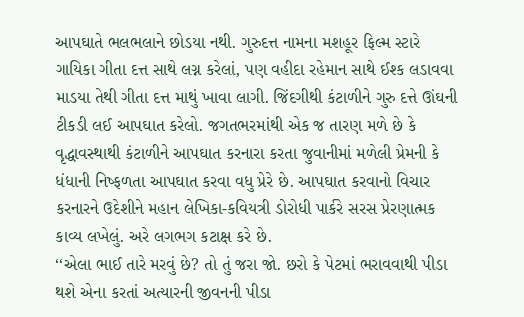આપઘાતે ભલભલાને છોડયા નથી. ગુરુદત્ત નામના મશહૂર ફિલ્મ સ્ટારે ગાયિકા ગીતા દત્ત સાથે લગ્ન કરેલાં, પણ વહીદા રહેમાન સાથે ઈશ્ક લડાવવા માડયા તેથી ગીતા દત્ત માથું ખાવા લાગી. જિંદગીથી કંટાળીને ગુરુ દત્તે ઊંઘની ટીકડી લઈ આપઘાત કરેલો. જગતભરમાંથી એક જ તારણ મળે છે કે વૃદ્ધાવસ્થાથી કંટાળીને આપઘાત કરનારા કરતા જુવાનીમાં મળેલી પ્રેમની કે ધંધાની નિષ્ફળતા આપઘાત કરવા વધુ પ્રેરે છે. આપઘાત કરવાનો વિચાર કરનારને ઉદેશીને મહાન લેખિકા-કવિયત્રી ડોરોધી પાર્કરે સરસ પ્રેરણાત્મક કાવ્ય લખેલું. અરે લગભગ કટાક્ષ કરે છે.
‘‘એલા ભાઈ તારે મરવું છે? તો તું જરા જો. છરો કે પેટમાં ભરાવવાથી પીડા થશે એના કરતાં અત્યારની જીવનની પીડા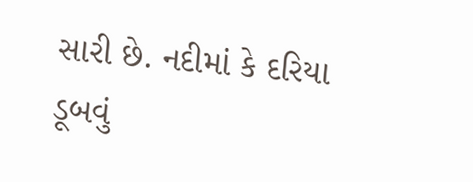સારી છે. નદીમાં કે દરિયા ડૂબવું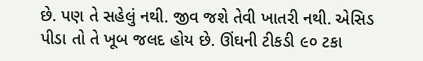છે. પણ તે સહેલું નથી. જીવ જશે તેવી ખાતરી નથી. એસિડ પીડા તો તે ખૂબ જલદ હોય છે. ઊંઘની ટીકડી ૯૦ ટકા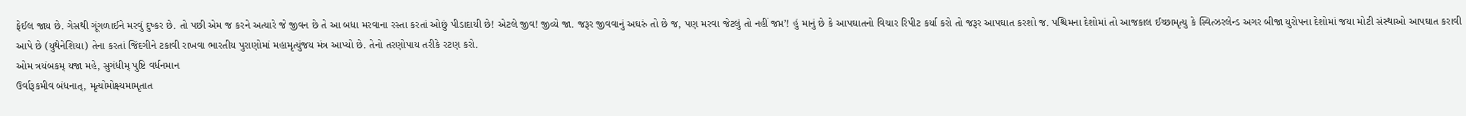ફેઈલ જાય છે. ગેસથી ગૂંગળાઈને મરવું દુષ્કર છે. તો પછી એમ જ કરને અત્યારે જે જીવન છે તે આ બધા મરવાના રસ્તા કરતાં ઓછું પીડાદાયી છે! એટલે જીવ! જીવ્યે જા. જરૂર જીવવાનું અઘરું તો છે જ, પણ મરવા જેટલું તો નહીં જપ્ત’! હું માનું છે કે આપઘાતનો વિચાર રિપીટ કર્યા કરો તો જરૂર આપઘાત કરશો જ. પશ્ચિમના દેશોમાં તો આજકાલ ઈચ્છામૃત્યુ કે સ્વિત્ઝરલેન્ડ અગર બીજા યુરોપના દેશોમાં જયા મોટી સંસ્થાઓ આપઘાત કરાવી આપે છે (યુથેનેશિયા) તેના કરતાં જિંદગીને ટકાવી રાખવા ભારતીય પુરાણોમાં મહામૃત્યુંજય મંત્ર આપ્યો છે. તેનો તરણોપાય તરીકે રટણ કરો.
ઓમ ત્રયંબકમ્ યજા મહે, સુગંધીમ્ પુષ્ટિ વર્ધનમાન
ઉર્વારૂકમીવ બંધનાત્, મૃત્યોમોક્ષ્યમામૃતાત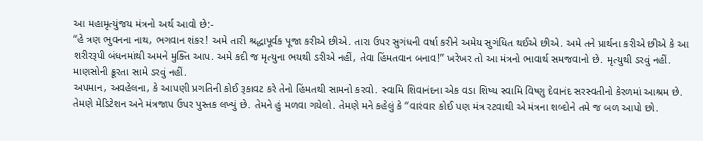આ મહામૃત્યુંજય મંત્રનો અર્થ આવો છે:-
‘‘હે ત્રણ ભુવનના નાથ, ભગવાન શંકર! અમે તારી શ્રદ્ધાપૂર્વક પૂજા કરીએ છીએ. તારા ઉપર સુગંધની વર્ષા કરીને અમેય સુગંધિત થઈએ છીએ. અમે તને પ્રાર્થના કરીએ છીએ કે આ શરીરરૂપી બંધનમાંથી અમને મુક્તિ આપ. અમે કદી જ મૃત્યુના ભયથી ડરીએ નહીં, તેવા હિંમતવાન બનાવ!’’ ખરેખર તો આ મંત્રનો ભાવાર્થ સમજવાનો છે. મૃત્યુથી ડરવું નહીં. માણસોની ક્રૂરતા સામે ડરવું નહીં.
અપમાન, અવહેલના, કે આપણી પ્રગતિની કોઈ રૂકાવટ કરે તેનો હિંમતથી સામનો કરવો. સ્વામિ શિવાનંદના એક વડા શિષ્ય સ્વામિ વિષ્ણુ દેવાનંદ સરસ્વતીનો કેરળમાં આશ્રમ છે. તેમણે મેડિટેશન અને મંત્રજાપ ઉપર પુસ્તક લખ્યું છે. તેમને હું મળવા ગયેલો. તેમણે મને કહેલું કે ‘‘વારંવાર કોઈ પણ મંત્ર રટવાથી એ મંત્રના શબ્દોને તમે જ બળ આપો છો.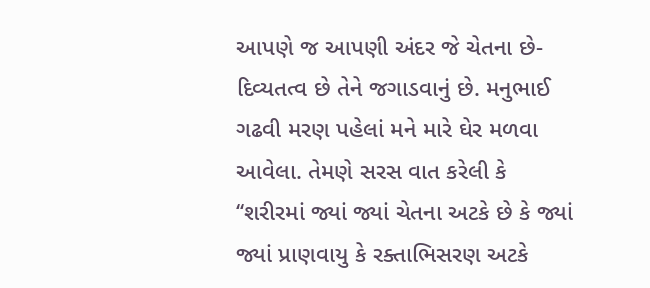આપણે જ આપણી અંદર જે ચેતના છે- દિવ્યતત્વ છે તેને જગાડવાનું છે. મનુભાઈ ગઢવી મરણ પહેલાં મને મારે ઘેર મળવા આવેલા. તેમણે સરસ વાત કરેલી કે ‘‘શરીરમાં જ્યાં જ્યાં ચેતના અટકે છે કે જ્યાં જ્યાં પ્રાણવાયુ કે રક્તાભિસરણ અટકે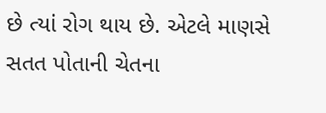છે ત્યાં રોગ થાય છે. એટલે માણસે સતત પોતાની ચેતના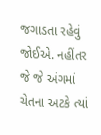જગાડતા રહેવું જોઈએ. નહીંતર જે જે અંગમાં ચેતના અટકે ત્યાં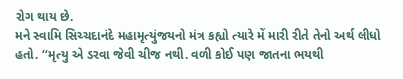રોગ થાય છે.
મને સ્વામિ સિચ્ચદાનંદે મહામૃત્યુંજયનો મંત્ર કહ્યો ત્યારે મેં મારી રીતે તેનો અર્થ લીધો હતો. ‘‘મૃત્યુ એ ડરવા જેવી ચીજ નથી. વળી કોઈ પણ જાતના ભયથી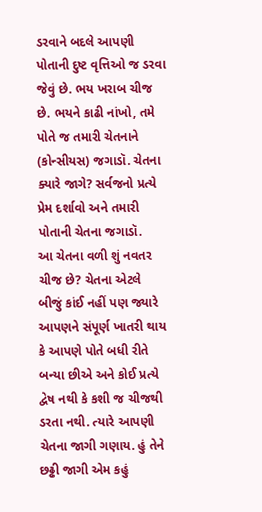ડરવાને બદલે આપણી પોતાની દુષ્ટ વૃત્તિઓ જ ડરવા જેવું છે. ભય ખરાબ ચીજ છે. ભયને કાઢી નાંખો, તમે પોતે જ તમારી ચેતનાને (કોન્સીયસ) જગાડૉ. ચેતના ક્યારે જાગે? સર્વજનો પ્રત્યે પ્રેમ દર્શાવો અને તમારી પોતાની ચેતના જગાડૉ.
આ ચેતના વળી શું નવતર ચીજ છે? ચેતના એટલે બીજું કાંઈ નહીં પણ જ્યારે આપણને સંપૂર્ણ ખાતરી થાય કે આપણે પોતે બધી રીતે બન્યા છીએ અને કોઈ પ્રત્યે દ્વેષ નથી કે કશી જ ચીજથી ડરતા નથી. ત્યારે આપણી ચેતના જાગી ગણાય. હું તેને છઢ્ઢી જાગી એમ કહું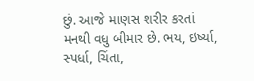છું. આજે માણસ શરીર કરતાં મનથી વધુ બીમાર છે. ભય, ઇર્ષ્યા, સ્પર્ધા, ચિંતા,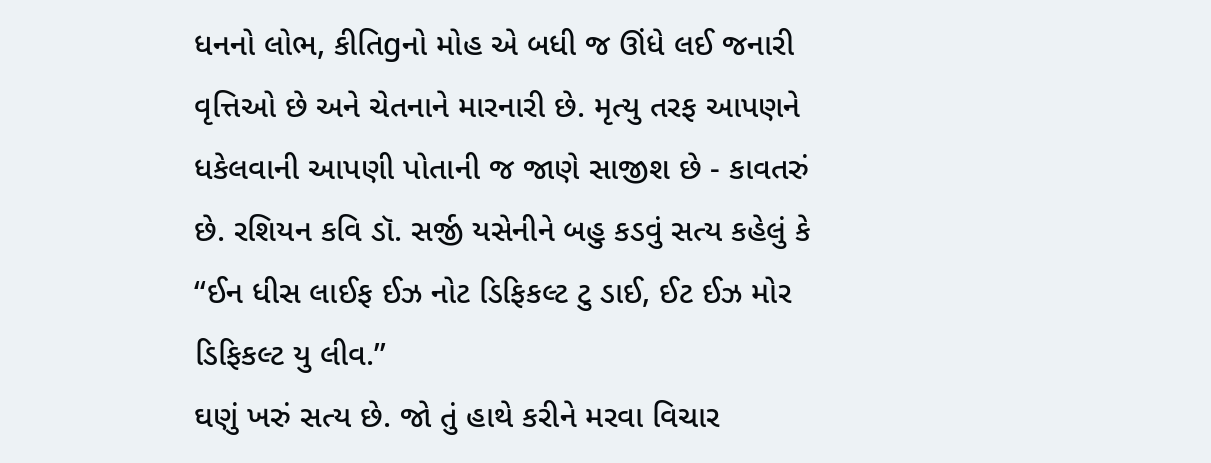ધનનો લોભ, કીતિgનો મોહ એ બધી જ ઊંધે લઈ જનારી વૃત્તિઓ છે અને ચેતનાને મારનારી છે. મૃત્યુ તરફ આપણને ધકેલવાની આપણી પોતાની જ જાણે સાજીશ છે - કાવતરું છે. રશિયન કવિ ડૉ. સર્જી યસેનીને બહુ કડવું સત્ય કહેલું કે ‘‘ઈન ધીસ લાઈફ ઈઝ નોટ ડિફિકલ્ટ ટુ ડાઈ, ઈટ ઈઝ મોર ડિફિકલ્ટ યુ લીવ.’’
ઘણું ખરું સત્ય છે. જો તું હાથે કરીને મરવા વિચાર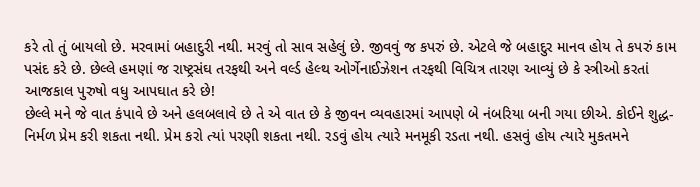કરે તો તું બાયલો છે. મરવામાં બહાદુરી નથી. મરવું તો સાવ સહેલું છે. જીવવું જ કપરું છે. એટલે જે બહાદુર માનવ હોય તે કપરું કામ પસંદ કરે છે. છેલ્લે હમણાં જ રાષ્ટ્રસંઘ તરફથી અને વર્લ્ડ હેલ્થ ઓર્ગેનાઈઝેશન તરફથી વિચિત્ર તારણ આવ્યું છે કે સ્ત્રીઓ કરતાં આજકાલ પુરુષો વધુ આપઘાત કરે છે!
છેલ્લે મને જે વાત કંપાવે છે અને હલબલાવે છે તે એ વાત છે કે જીવન વ્યવહારમાં આપણે બે નંબરિયા બની ગયા છીએ. કોઈને શુદ્ધ-નિર્મળ પ્રેમ કરી શકતા નથી. પ્રેમ કરો ત્યાં પરણી શકતા નથી. રડવું હોય ત્યારે મનમૂકી રડતા નથી. હસવું હોય ત્યારે મુકતમને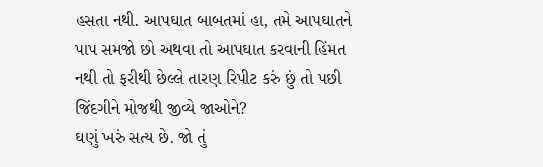હસતા નથી. આપઘાત બાબતમાં હા, તમે આપઘાતને પાપ સમજો છો અથવા તો આપઘાત કરવાની હિંમત નથી તો ફરીથી છેલ્લે તારણ રિપીટ કરું છું તો પછી જિંદગીને મોજથી જીવ્યે જાઓને?
ઘણું ખરું સત્ય છે. જો તું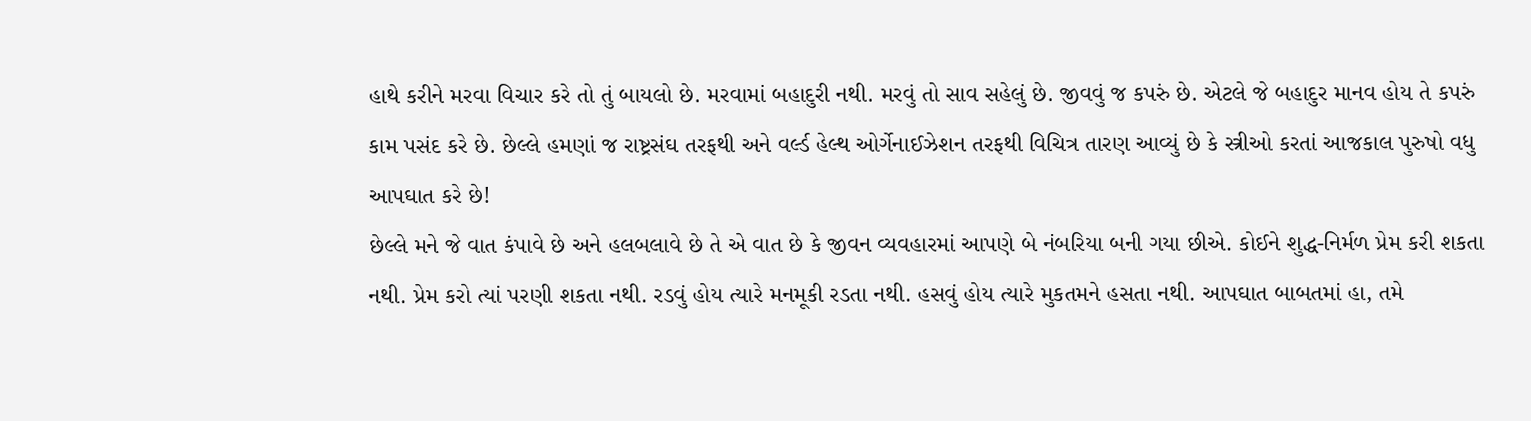હાથે કરીને મરવા વિચાર કરે તો તું બાયલો છે. મરવામાં બહાદુરી નથી. મરવું તો સાવ સહેલું છે. જીવવું જ કપરું છે. એટલે જે બહાદુર માનવ હોય તે કપરું કામ પસંદ કરે છે. છેલ્લે હમણાં જ રાષ્ટ્રસંઘ તરફથી અને વર્લ્ડ હેલ્થ ઓર્ગેનાઈઝેશન તરફથી વિચિત્ર તારણ આવ્યું છે કે સ્ત્રીઓ કરતાં આજકાલ પુરુષો વધુ આપઘાત કરે છે!
છેલ્લે મને જે વાત કંપાવે છે અને હલબલાવે છે તે એ વાત છે કે જીવન વ્યવહારમાં આપણે બે નંબરિયા બની ગયા છીએ. કોઈને શુદ્ધ-નિર્મળ પ્રેમ કરી શકતા નથી. પ્રેમ કરો ત્યાં પરણી શકતા નથી. રડવું હોય ત્યારે મનમૂકી રડતા નથી. હસવું હોય ત્યારે મુકતમને હસતા નથી. આપઘાત બાબતમાં હા, તમે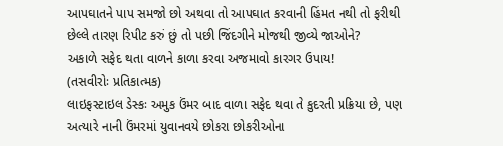આપઘાતને પાપ સમજો છો અથવા તો આપઘાત કરવાની હિંમત નથી તો ફરીથી છેલ્લે તારણ રિપીટ કરું છું તો પછી જિંદગીને મોજથી જીવ્યે જાઓને?
અકાળે સફેદ થતા વાળને કાળા કરવા અજમાવો કારગર ઉપાય!
(તસવીરોઃ પ્રતિકાત્મક)
લાઇફસ્ટાઇલ ડેસ્કઃ અમુક ઉંમર બાદ વાળા સફેદ થવા તે કુદરતી પ્રક્રિયા છે, પણ અત્યારે નાની ઉંમરમાં યુવાનવયે છોકરા છોકરીઓના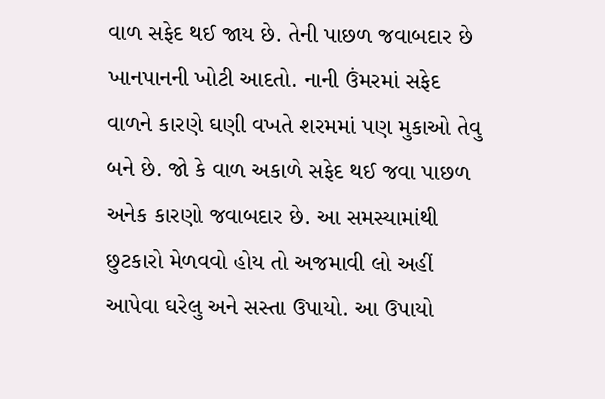વાળ સફેદ થઈ જાય છે. તેની પાછળ જવાબદાર છે ખાનપાનની ખોટી આદતો. નાની ઉંમરમાં સફેદ વાળને કારણે ઘણી વખતે શરમમાં પણ મુકાઓ તેવુ બને છે. જો કે વાળ અકાળે સફેદ થઈ જવા પાછળ અનેક કારણો જવાબદાર છે. આ સમસ્યામાંથી છુટકારો મેળવવો હોય તો અજમાવી લો અહીં આપેવા ઘરેલુ અને સસ્તા ઉપાયો. આ ઉપાયો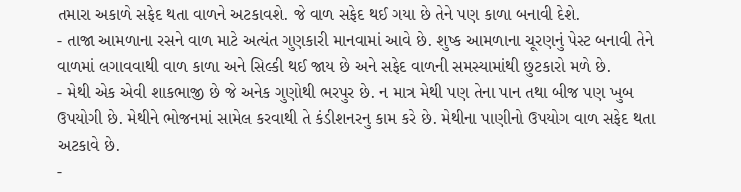તમારા અકાળે સફેદ થતા વાળને અટકાવશે. જે વાળ સફેદ થઈ ગયા છે તેને પણ કાળા બનાવી દેશે.
- તાજા આમળાના રસને વાળ માટે અત્યંત ગુણકારી માનવામાં આવે છે. શુષ્ક આમળાના ચૂરણનું પેસ્ટ બનાવી તેને વાળમાં લગાવવાથી વાળ કાળા અને સિલ્કી થઈ જાય છે અને સફેદ વાળની સમસ્યામાંથી છુટકારો મળે છે.
- મેથી એક એવી શાકભાજી છે જે અનેક ગુણોથી ભરપુર છે. ન માત્ર મેથી પણ તેના પાન તથા બીજ પણ ખુબ ઉપયોગી છે. મેથીને ભોજનમાં સામેલ કરવાથી તે કંડીશનરનુ કામ કરે છે. મેથીના પાણીનો ઉપયોગ વાળ સફેદ થતા અટકાવે છે.
-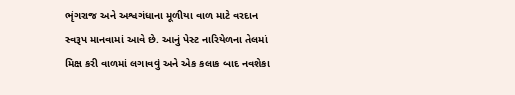ભૃંગરાજ અને અશ્વગંધાના મૂળીયા વાળ માટે વરદાન સ્વરૂપ માનવામાં આવે છે. આનું પેસ્ટ નારિયેળના તેલમાં મિક્ષ કરી વાળમાં લગાવવું અને એક કલાક બાદ નવશેકા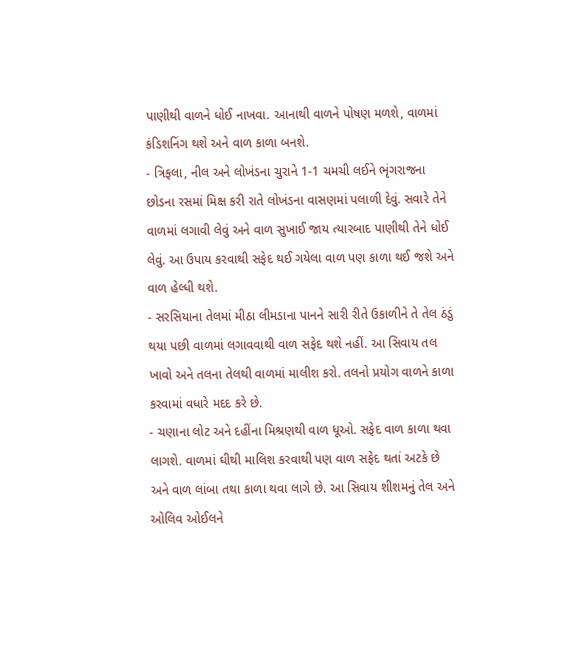પાણીથી વાળને ધોઈ નાખવા. આનાથી વાળને પોષણ મળશે, વાળમાં કંડિશનિંગ થશે અને વાળ કાળા બનશે.
- ત્રિફલા, નીલ અને લોખંડના ચુરાને 1-1 ચમચી લઈને ભૃંગરાજના છોડના રસમાં મિક્ષ કરી રાતે લોખંડના વાસણમાં પલાળી દેવું. સવારે તેને વાળમાં લગાવી લેવું અને વાળ સુખાઈ જાય ત્યારબાદ પાણીથી તેને ધોઈ લેવું. આ ઉપાય કરવાથી સફેદ થઈ ગયેલા વાળ પણ કાળા થઈ જશે અને વાળ હેલ્ધી થશે.
- સરસિયાના તેલમાં મીઠા લીમડાના પાનને સારી રીતે ઉકાળીને તે તેલ ઠંડું થયા પછી વાળમાં લગાવવાથી વાળ સફેદ થશે નહીં. આ સિવાય તલ ખાવો અને તલના તેલથી વાળમાં માલીશ કરો. તલનો પ્રયોગ વાળને કાળા કરવામાં વધારે મદદ કરે છે.
- ચણાના લોટ અને દહીંના મિશ્રણથી વાળ ધૂઓ. સફેદ વાળ કાળા થવા લાગશે. વાળમાં ઘીથી માલિશ કરવાથી પણ વાળ સફેદ થતાં અટકે છે અને વાળ લાંબા તથા કાળા થવા લાગે છે. આ સિવાય શીશમનું તેલ અને ઓલિવ ઓઈલને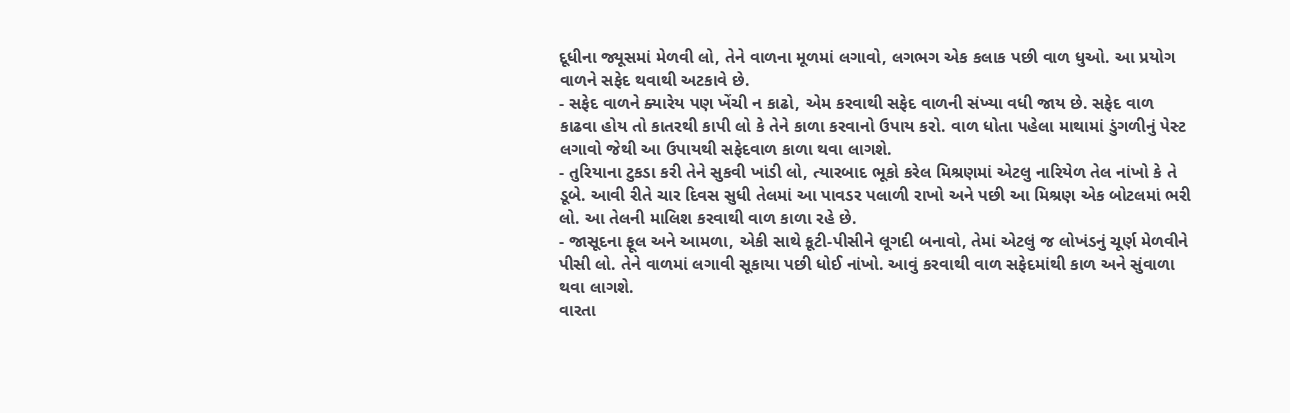દૂધીના જ્યૂસમાં મેળવી લો, તેને વાળના મૂળમાં લગાવો, લગભગ એક કલાક પછી વાળ ધુઓ. આ પ્રયોગ વાળને સફેદ થવાથી અટકાવે છે.
- સફેદ વાળને ક્યારેય પણ ખેંચી ન કાઢો, એમ કરવાથી સફેદ વાળની સંખ્યા વધી જાય છે. સફેદ વાળ કાઢવા હોય તો કાતરથી કાપી લો કે તેને કાળા કરવાનો ઉપાય કરો. વાળ ધોતા પહેલા માથામાં ડુંગળીનું પેસ્ટ લગાવો જેથી આ ઉપાયથી સફેદવાળ કાળા થવા લાગશે.
- તુરિયાના ટુકડા કરી તેને સુકવી ખાંડી લો, ત્યારબાદ ભૂકો કરેલ મિશ્રણમાં એટલુ નારિયેળ તેલ નાંખો કે તે ડૂબે. આવી રીતે ચાર દિવસ સુધી તેલમાં આ પાવડર પલાળી રાખો અને પછી આ મિશ્રણ એક બોટલમાં ભરી લો. આ તેલની માલિશ કરવાથી વાળ કાળા રહે છે.
- જાસૂદના ફૂલ અને આમળા, એકી સાથે કૂટી-પીસીને લૂગદી બનાવો, તેમાં એટલું જ લોખંડનું ચૂર્ણ મેળવીને પીસી લો. તેને વાળમાં લગાવી સૂકાયા પછી ધોઈ નાંખો. આવું કરવાથી વાળ સફેદમાંથી કાળ અને સુંવાળા થવા લાગશે.
વારતા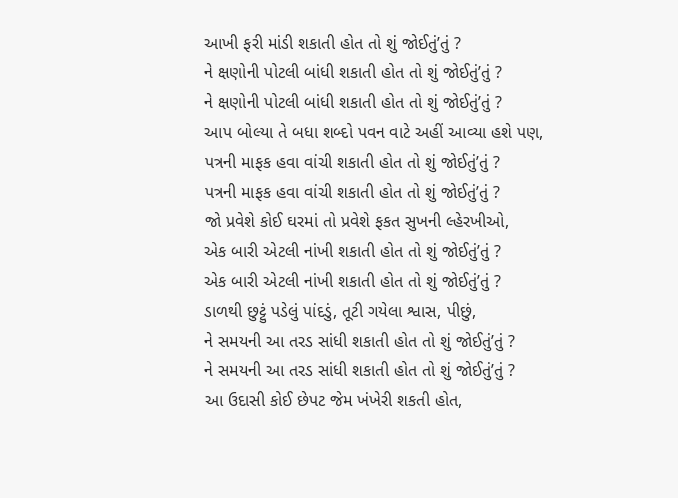આખી ફરી માંડી શકાતી હોત તો શું જોઈતું’તું ?
ને ક્ષણોની પોટલી બાંધી શકાતી હોત તો શું જોઈતું’તું ?
ને ક્ષણોની પોટલી બાંધી શકાતી હોત તો શું જોઈતું’તું ?
આપ બોલ્યા તે બધા શબ્દો પવન વાટે અહીં આવ્યા હશે પણ,
પત્રની માફક હવા વાંચી શકાતી હોત તો શું જોઈતું’તું ?
પત્રની માફક હવા વાંચી શકાતી હોત તો શું જોઈતું’તું ?
જો પ્રવેશે કોઈ ઘરમાં તો પ્રવેશે ફકત સુખની લ્હેરખીઓ,
એક બારી એટલી નાંખી શકાતી હોત તો શું જોઈતું’તું ?
એક બારી એટલી નાંખી શકાતી હોત તો શું જોઈતું’તું ?
ડાળથી છુટ્ટું પડેલું પાંદડું, તૂટી ગયેલા શ્વાસ, પીછું,
ને સમયની આ તરડ સાંધી શકાતી હોત તો શું જોઈતું’તું ?
ને સમયની આ તરડ સાંધી શકાતી હોત તો શું જોઈતું’તું ?
આ ઉદાસી કોઈ છેપટ જેમ ખંખેરી શકતી હોત,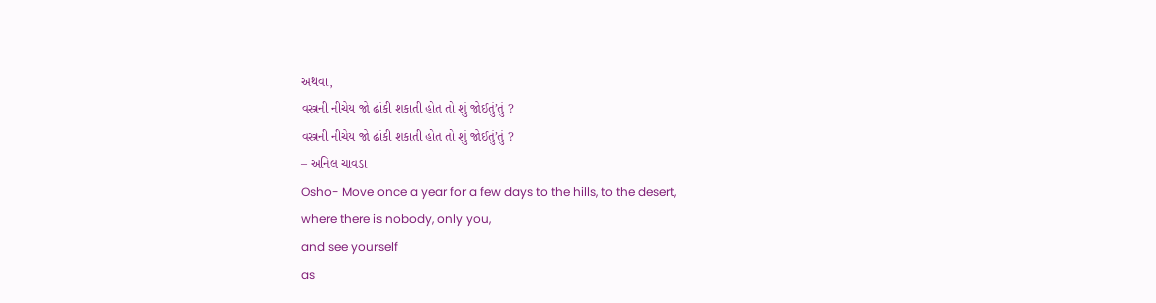અથવા,
વસ્ત્રની નીચેય જો ઢાંકી શકાતી હોત તો શું જોઈતું’તું ?
વસ્ત્રની નીચેય જો ઢાંકી શકાતી હોત તો શું જોઈતું’તું ?
– અનિલ ચાવડા
Osho- Move once a year for a few days to the hills, to the desert,
where there is nobody, only you,
and see yourself
as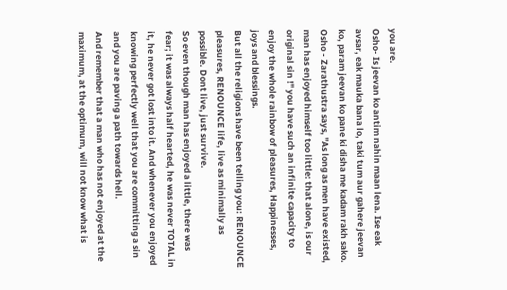you are.
Osho- Is jeevan ko antim nahin maan lena. Ise eak avsar, eak mauka bana lo, taki tum aur gahere jeevan ko, param jeevan ko pane ki disha me kadam rakh sako.
Osho - Zarathustra says, "As long as men have existed, man has enjoyed himself too little: that alone, is our original sin !" you have such an infinite capacity to enjoy the whole rainbow of pleasures, Happinesses, joys and blessings.
But all the religions have been telling you: RENOUNCE pleasures, RENOUNCE life, live as minimally as possible. Dont live, just survive.
So even though man has enjoyed a little, there was fear; it was always half hearted, he was never TOTAL in it, he never got lost into it. And whenever you enjoyed knowing perfectly well that you are committing a sin and you are paving a path towards hell.
And remember that a man who has not enjoyed at the maximum, at the optimum, will not know what is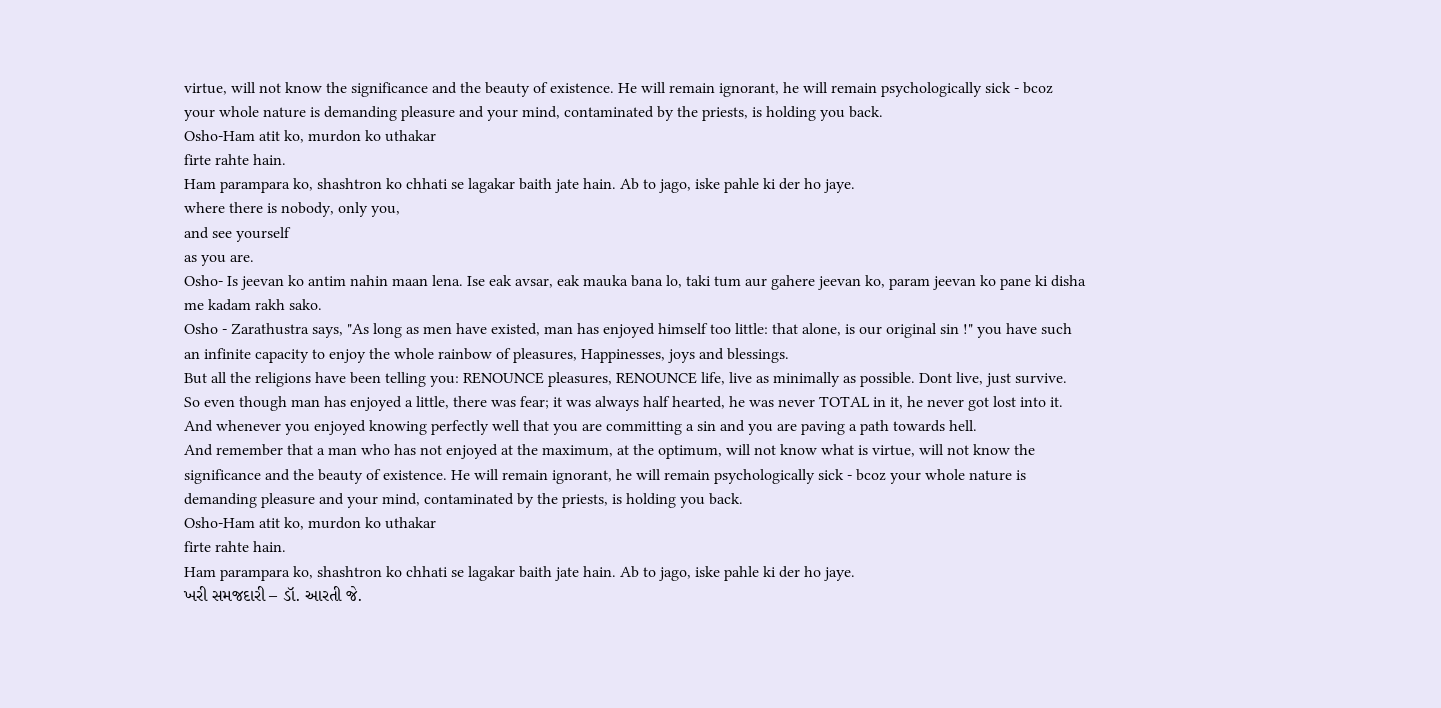virtue, will not know the significance and the beauty of existence. He will remain ignorant, he will remain psychologically sick - bcoz your whole nature is demanding pleasure and your mind, contaminated by the priests, is holding you back.
Osho-Ham atit ko, murdon ko uthakar
firte rahte hain.
Ham parampara ko, shashtron ko chhati se lagakar baith jate hain. Ab to jago, iske pahle ki der ho jaye.
where there is nobody, only you,
and see yourself
as you are.
Osho- Is jeevan ko antim nahin maan lena. Ise eak avsar, eak mauka bana lo, taki tum aur gahere jeevan ko, param jeevan ko pane ki disha me kadam rakh sako.
Osho - Zarathustra says, "As long as men have existed, man has enjoyed himself too little: that alone, is our original sin !" you have such an infinite capacity to enjoy the whole rainbow of pleasures, Happinesses, joys and blessings.
But all the religions have been telling you: RENOUNCE pleasures, RENOUNCE life, live as minimally as possible. Dont live, just survive.
So even though man has enjoyed a little, there was fear; it was always half hearted, he was never TOTAL in it, he never got lost into it. And whenever you enjoyed knowing perfectly well that you are committing a sin and you are paving a path towards hell.
And remember that a man who has not enjoyed at the maximum, at the optimum, will not know what is virtue, will not know the significance and the beauty of existence. He will remain ignorant, he will remain psychologically sick - bcoz your whole nature is demanding pleasure and your mind, contaminated by the priests, is holding you back.
Osho-Ham atit ko, murdon ko uthakar
firte rahte hain.
Ham parampara ko, shashtron ko chhati se lagakar baith jate hain. Ab to jago, iske pahle ki der ho jaye.
ખરી સમજદારી – ડૉ. આરતી જે.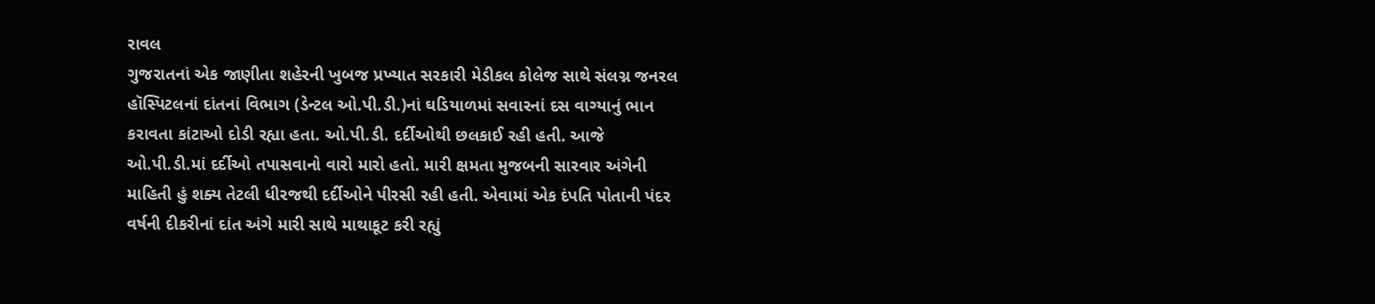રાવલ
ગુજરાતનાં એક જાણીતા શહેરની ખુબજ પ્રખ્યાત સરકારી મેડીકલ કોલેજ સાથે સંલગ્ન જનરલ હૉસ્પિટલનાં દાંતનાં વિભાગ (ડેન્ટલ ઓ.પી.ડી.)નાં ઘડિયાળમાં સવારનાં દસ વાગ્યાનું ભાન કરાવતા કાંટાઓ દોડી રહ્યા હતા. ઓ.પી.ડી. દર્દીઓથી છલકાઈ રહી હતી. આજે ઓ.પી.ડી.માં દર્દીઓ તપાસવાનો વારો મારો હતો. મારી ક્ષમતા મુજબની સારવાર અંગેની માહિતી હું શક્ય તેટલી ધીરજથી દર્દીઓને પીરસી રહી હતી. એવામાં એક દંપતિ પોતાની પંદર વર્ષની દીકરીનાં દાંત અંગે મારી સાથે માથાકૂટ કરી રહ્યું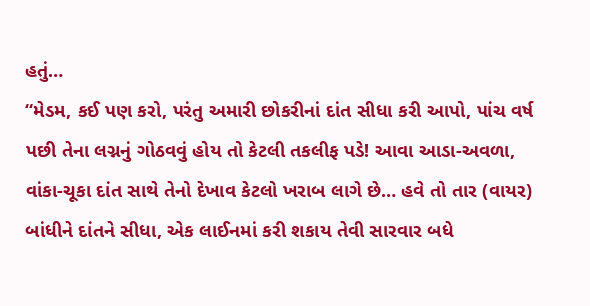હતું…
“મેડમ, કઈ પણ કરો, પરંતુ અમારી છોકરીનાં દાંત સીધા કરી આપો, પાંચ વર્ષ પછી તેના લગ્નનું ગોઠવવું હોય તો કેટલી તકલીફ પડે! આવા આડા-અવળા, વાંકા-ચૂકા દાંત સાથે તેનો દેખાવ કેટલો ખરાબ લાગે છે… હવે તો તાર (વાયર) બાંધીને દાંતને સીધા, એક લાઈનમાં કરી શકાય તેવી સારવાર બધે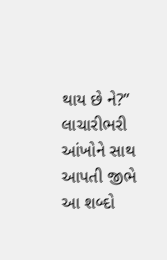થાય છે ને?” લાચારીભરી આંખોને સાથ આપતી જીભે આ શબ્દો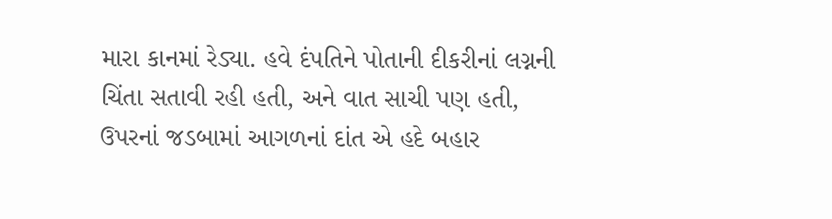મારા કાનમાં રેડ્યા. હવે દંપતિને પોતાની દીકરીનાં લગ્નની ચિંતા સતાવી રહી હતી, અને વાત સાચી પણ હતી, ઉપરનાં જડબામાં આગળનાં દાંત એ હદે બહાર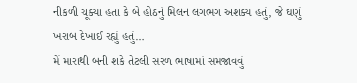નીકળી ચૂક્યા હતા કે બે હોઠનું મિલન લગભગ અશક્ય હતું, જે ઘણું ખરાબ દેખાઈ રહ્યું હતું…
મેં મારાથી બની શકે તેટલી સરળ ભાષામાં સમજાવવું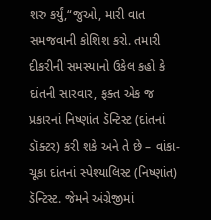શરુ કર્યું,“જુઓ, મારી વાત સમજવાની કોશિશ કરો. તમારી દીકરીની સમસ્યાનો ઉકેલ કહો કે દાંતની સારવાર, ફક્ત એક જ પ્રકારનાં નિષ્ણાંત ડૅન્ટિસ્ટ (દાંતનાં ડૉક્ટર) કરી શકે અને તે છે – વાંકા-ચૂકા દાંતનાં સ્પેશ્યાલિસ્ટ (નિષ્ણાંત) ડૅન્ટિસ્ટ. જેમને અંગ્રેજીમાં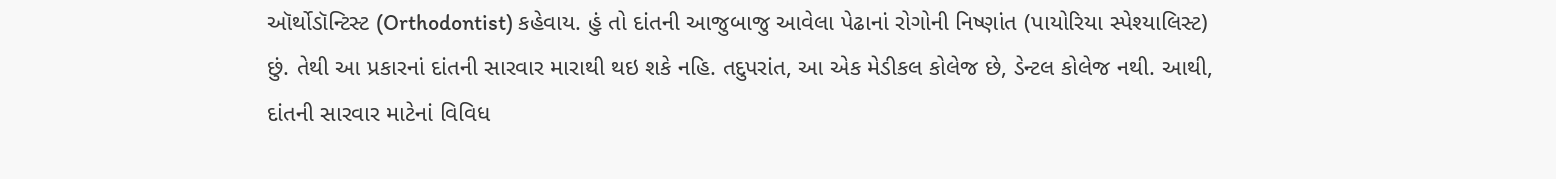ઑર્થોડૉન્ટિસ્ટ (Orthodontist) કહેવાય. હું તો દાંતની આજુબાજુ આવેલા પેઢાનાં રોગોની નિષ્ણાંત (પાયોરિયા સ્પેશ્યાલિસ્ટ) છું. તેથી આ પ્રકારનાં દાંતની સારવાર મારાથી થઇ શકે નહિ. તદુપરાંત, આ એક મેડીકલ કોલેજ છે, ડેન્ટલ કોલેજ નથી. આથી, દાંતની સારવાર માટેનાં વિવિધ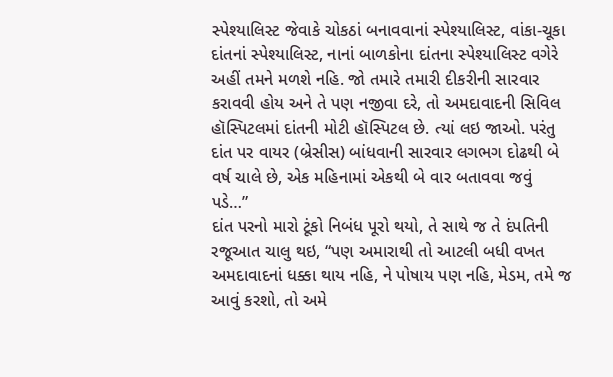સ્પેશ્યાલિસ્ટ જેવાકે ચોકઠાં બનાવવાનાં સ્પેશ્યાલિસ્ટ, વાંકા-ચૂકા દાંતનાં સ્પેશ્યાલિસ્ટ, નાનાં બાળકોના દાંતના સ્પેશ્યાલિસ્ટ વગેરે અહીં તમને મળશે નહિ. જો તમારે તમારી દીકરીની સારવાર કરાવવી હોય અને તે પણ નજીવા દરે, તો અમદાવાદની સિવિલ હૉસ્પિટલમાં દાંતની મોટી હૉસ્પિટલ છે. ત્યાં લઇ જાઓ. પરંતુ દાંત પર વાયર (બ્રેસીસ) બાંધવાની સારવાર લગભગ દોઢથી બે વર્ષ ચાલે છે, એક મહિનામાં એકથી બે વાર બતાવવા જવું પડે…”
દાંત પરનો મારો ટૂંકો નિબંધ પૂરો થયો, તે સાથે જ તે દંપતિની રજૂઆત ચાલુ થઇ, “પણ અમારાથી તો આટલી બધી વખત અમદાવાદનાં ધક્કા થાય નહિ, ને પોષાય પણ નહિ, મેડમ, તમે જ આવું કરશો, તો અમે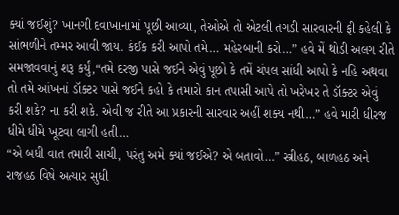ક્યાં જઈશું? ખાનગી દવાખાનામાં પૂછી આવ્યા, તેઓએ તો એટલી તગડી સારવારની ફી કહેલી કે સાંભળીને તમ્મર આવી જાય. કંઈક કરી આપો તમે… મહેરબાની કરો…” હવે મેં થોડી અલગ રીતે સમજાવવાનું શરૂ કર્યું,“તમે દરજી પાસે જઈને એવું પૂછો કે તમેં ચંપલ સાંધી આપો કે નહિ અથવા તો તમે આંખનાં ડૉક્ટર પાસે જઈને કહો કે તમારો કાન તપાસી આપે તો ખરેખર તે ડૉક્ટર એવું કરી શકે? ના કરી શકે. એવી જ રીતે આ પ્રકારની સારવાર અહીં શક્ય નથી…” હવે મારી ધીરજ ધીમે ધીમે ખૂટવા લાગી હતી…
“એ બધી વાત તમારી સાચી, પરંતુ અમે ક્યાં જઈએ? એ બતાવો…” સ્ત્રીહઠ, બાળહઠ અને રાજહઠ વિષે અત્યાર સુધી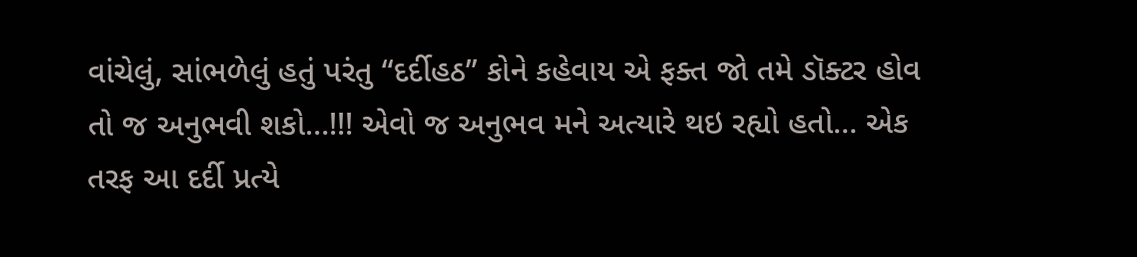વાંચેલું, સાંભળેલું હતું પરંતુ “દર્દીહઠ” કોને કહેવાય એ ફક્ત જો તમે ડૉક્ટર હોવ તો જ અનુભવી શકો…!!! એવો જ અનુભવ મને અત્યારે થઇ રહ્યો હતો… એક તરફ આ દર્દી પ્રત્યે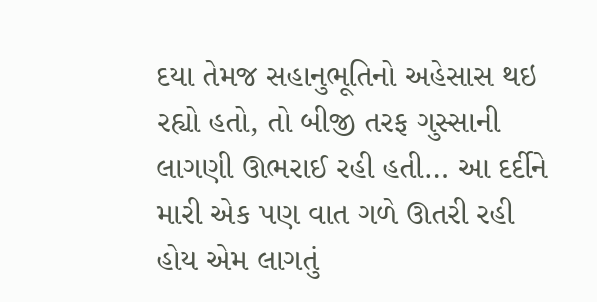દયા તેમજ સહાનુભૂતિનો અહેસાસ થઇ રહ્યો હતો, તો બીજી તરફ ગુસ્સાની લાગણી ઊભરાઈ રહી હતી… આ દર્દીને મારી એક પણ વાત ગળે ઊતરી રહી હોય એમ લાગતું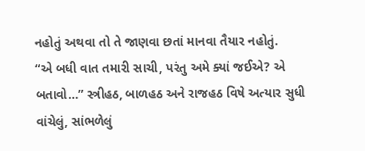નહોતું અથવા તો તે જાણવા છતાં માનવા તૈયાર નહોતું.
“એ બધી વાત તમારી સાચી, પરંતુ અમે ક્યાં જઈએ? એ બતાવો…” સ્ત્રીહઠ, બાળહઠ અને રાજહઠ વિષે અત્યાર સુધી વાંચેલું, સાંભળેલું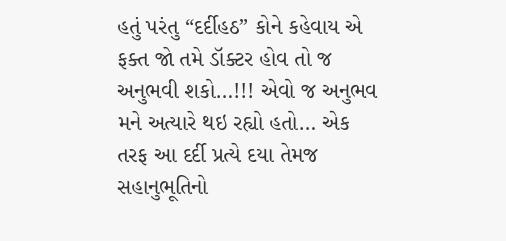હતું પરંતુ “દર્દીહઠ” કોને કહેવાય એ ફક્ત જો તમે ડૉક્ટર હોવ તો જ અનુભવી શકો…!!! એવો જ અનુભવ મને અત્યારે થઇ રહ્યો હતો… એક તરફ આ દર્દી પ્રત્યે દયા તેમજ સહાનુભૂતિનો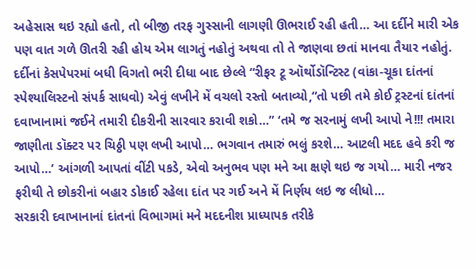અહેસાસ થઇ રહ્યો હતો, તો બીજી તરફ ગુસ્સાની લાગણી ઊભરાઈ રહી હતી… આ દર્દીને મારી એક પણ વાત ગળે ઊતરી રહી હોય એમ લાગતું નહોતું અથવા તો તે જાણવા છતાં માનવા તૈયાર નહોતું.
દર્દીનાં કેસપેપરમાં બધી વિગતો ભરી દીધા બાદ છેલ્લે “રીફર ટૂ ઑર્થોડૉન્ટિસ્ટ (વાંકા-ચૂકા દાંતનાં સ્પેશ્યાલિસ્ટનો સંપર્ક સાધવો) એવું લખીને મેં વચલો રસ્તો બતાવ્યો,“તો પછી તમે કોઈ ટ્રસ્ટનાં દાંતનાં દવાખાનામાં જઈને તમારી દીકરીની સારવાર કરાવી શકો…” ‘તમે જ સરનામું લખી આપો ને!!! તમારા જાણીતા ડૉક્ટર પર ચિઠ્ઠી પણ લખી આપો… ભગવાન તમારું ભલું કરશે… આટલી મદદ હવે કરી જ આપો…’ આંગળી આપતાં વીંટી પકડે, એવો અનુભવ પણ મને આ ક્ષણે થઇ જ ગયો… મારી નજર ફરીથી તે છોકરીનાં બહાર ડોકાઈ રહેલા દાંત પર ગઈ અને મેં નિર્ણય લઇ જ લીધો…
સરકારી દવાખાનાનાં દાંતનાં વિભાગમાં મને મદદનીશ પ્રાધ્યાપક તરીકે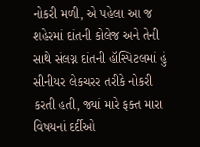નોકરી મળી, એ પહેલા આ જ શહેરમાં દાંતની કોલેજ અને તેની સાથે સંલગ્ન દાંતની હૉસ્પિટલમાં હું સીનીયર લેકચરર તરીકે નોકરી કરતી હતી, જ્યાં મારે ફક્ત મારા વિષયનાં દર્દીઓ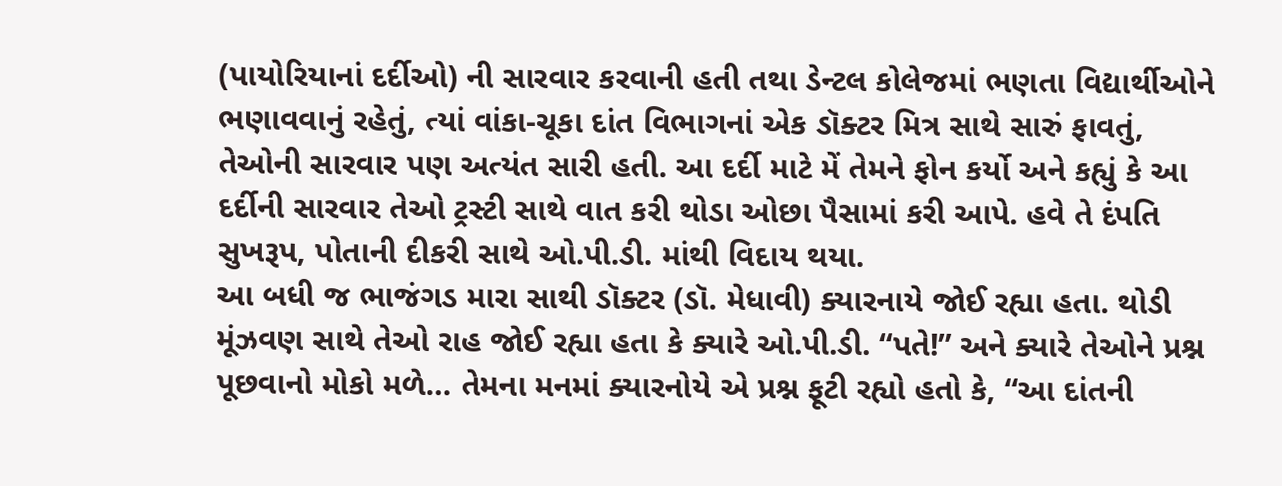(પાયોરિયાનાં દર્દીઓ) ની સારવાર કરવાની હતી તથા ડેન્ટલ કોલેજમાં ભણતા વિદ્યાર્થીઓને ભણાવવાનું રહેતું, ત્યાં વાંકા-ચૂકા દાંત વિભાગનાં એક ડૉક્ટર મિત્ર સાથે સારું ફાવતું, તેઓની સારવાર પણ અત્યંત સારી હતી. આ દર્દી માટે મેં તેમને ફોન કર્યો અને કહ્યું કે આ દર્દીની સારવાર તેઓ ટ્રસ્ટી સાથે વાત કરી થોડા ઓછા પૈસામાં કરી આપે. હવે તે દંપતિ સુખરૂપ, પોતાની દીકરી સાથે ઓ.પી.ડી. માંથી વિદાય થયા.
આ બધી જ ભાજંગડ મારા સાથી ડૉક્ટર (ડૉ. મેધાવી) ક્યારનાયે જોઈ રહ્યા હતા. થોડી મૂંઝવણ સાથે તેઓ રાહ જોઈ રહ્યા હતા કે ક્યારે ઓ.પી.ડી. “પતે!” અને ક્યારે તેઓને પ્રશ્ન પૂછવાનો મોકો મળે… તેમના મનમાં ક્યારનોયે એ પ્રશ્ન ફૂટી રહ્યો હતો કે, “આ દાંતની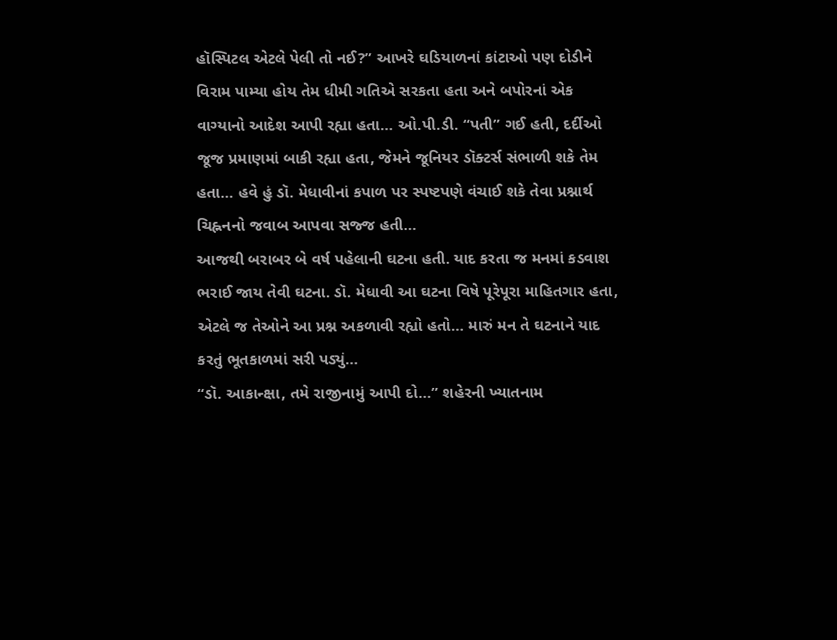હૉસ્પિટલ એટલે પેલી તો નઈ?” આખરે ઘડિયાળનાં કાંટાઓ પણ દોડીને વિરામ પામ્યા હોય તેમ ધીમી ગતિએ સરકતા હતા અને બપોરનાં એક વાગ્યાનો આદેશ આપી રહ્યા હતા… ઓ.પી.ડી. “પતી” ગઈ હતી, દર્દીઓ જૂજ પ્રમાણમાં બાકી રહ્યા હતા, જેમને જૂનિયર ડૉક્ટર્સ સંભાળી શકે તેમ હતા… હવે હું ડૉ. મેધાવીનાં કપાળ પર સ્પષ્ટપણે વંચાઈ શકે તેવા પ્રશ્નાર્થ ચિહ્નનનો જવાબ આપવા સજ્જ હતી…
આજથી બરાબર બે વર્ષ પહેલાની ઘટના હતી. યાદ કરતા જ મનમાં કડવાશ ભરાઈ જાય તેવી ઘટના. ડૉ. મેધાવી આ ઘટના વિષે પૂરેપૂરા માહિતગાર હતા, એટલે જ તેઓને આ પ્રશ્ન અકળાવી રહ્યો હતો… મારું મન તે ઘટનાને યાદ કરતું ભૂતકાળમાં સરી પડ્યું…
“ડૉ. આકાન્ક્ષા, તમે રાજીનામું આપી દો…” શહેરની ખ્યાતનામ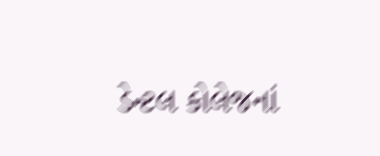ડેન્ટલ કોલેજનાં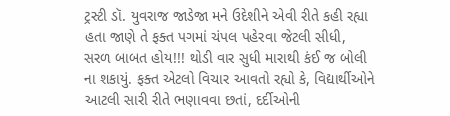ટ્રસ્ટી ડૉ. યુવરાજ જાડેજા મને ઉદેશીને એવી રીતે કહી રહ્યા હતા જાણે તે ફક્ત પગમાં ચંપલ પહેરવા જેટલી સીધી, સરળ બાબત હોય!!! થોડી વાર સુધી મારાથી કંઈ જ બોલી ના શકાયું. ફક્ત એટલો વિચાર આવતો રહ્યો કે, વિદ્યાર્થીઓને આટલી સારી રીતે ભણાવવા છતાં, દર્દીઓની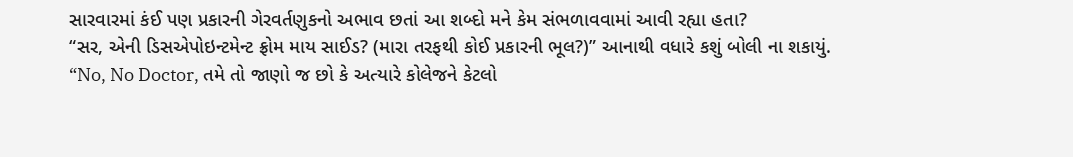સારવારમાં કંઈ પણ પ્રકારની ગેરવર્તણુકનો અભાવ છતાં આ શબ્દો મને કેમ સંભળાવવામાં આવી રહ્યા હતા?
“સર, એની ડિસએપોઇન્ટમેન્ટ ફ્રોમ માય સાઈડ? (મારા તરફથી કોઈ પ્રકારની ભૂલ?)” આનાથી વધારે કશું બોલી ના શકાયું.
“No, No Doctor, તમે તો જાણો જ છો કે અત્યારે કોલેજને કેટલો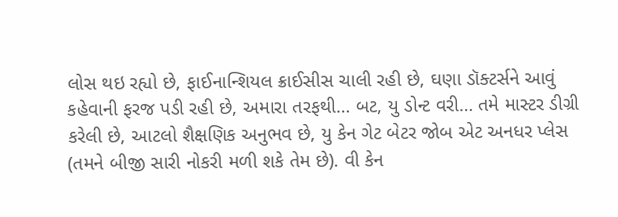લોસ થઇ રહ્યો છે, ફાઈનાન્શિયલ ક્રાઈસીસ ચાલી રહી છે, ઘણા ડૉક્ટર્સને આવું કહેવાની ફરજ પડી રહી છે, અમારા તરફથી… બટ, યુ ડોન્ટ વરી… તમે માસ્ટર ડીગ્રી કરેલી છે, આટલો શૈક્ષણિક અનુભવ છે, યુ કેન ગેટ બેટર જોબ એટ અનધર પ્લેસ (તમને બીજી સારી નોકરી મળી શકે તેમ છે). વી કેન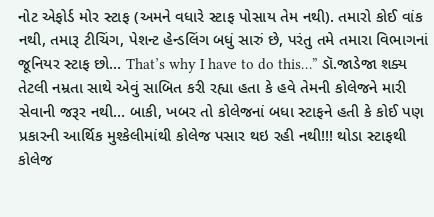નોટ એફોર્ડ મોર સ્ટાફ (અમને વધારે સ્ટાફ પોસાય તેમ નથી). તમારો કોઈ વાંક નથી, તમારૂ ટીચિંગ, પેશન્ટ હેન્ડલિંગ બધું સારું છે, પરંતુ તમે તમારા વિભાગનાં જૂનિયર સ્ટાફ છો… That’s why I have to do this…” ડૉ.જાડેજા શક્ય તેટલી નમ્રતા સાથે એવું સાબિત કરી રહ્યા હતા કે હવે તેમની કોલેજને મારી સેવાની જરૂર નથી… બાકી, ખબર તો કોલેજનાં બધા સ્ટાફને હતી કે કોઈ પણ પ્રકારની આર્થિક મુશ્કેલીમાંથી કોલેજ પસાર થઇ રહી નથી!!! થોડા સ્ટાફથી કોલેજ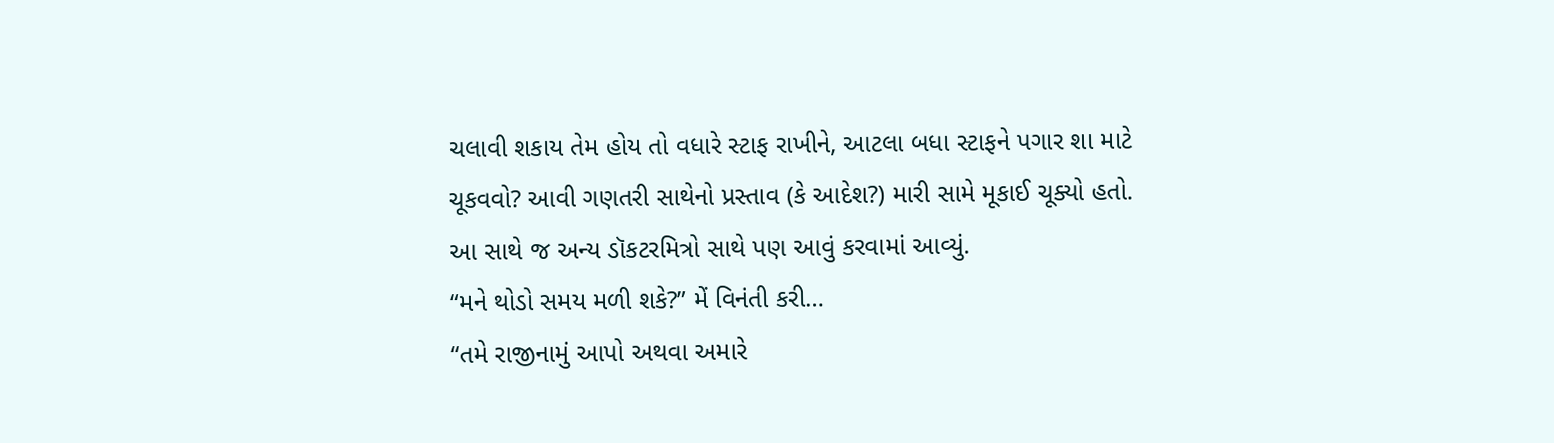ચલાવી શકાય તેમ હોય તો વધારે સ્ટાફ રાખીને, આટલા બધા સ્ટાફને પગાર શા માટે ચૂકવવો? આવી ગણતરી સાથેનો પ્રસ્તાવ (કે આદેશ?) મારી સામે મૂકાઈ ચૂક્યો હતો. આ સાથે જ અન્ય ડૉકટરમિત્રો સાથે પણ આવું કરવામાં આવ્યું.
“મને થોડો સમય મળી શકે?” મેં વિનંતી કરી…
“તમે રાજીનામું આપો અથવા અમારે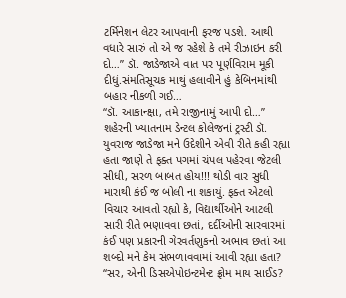ટર્મિનેશન લેટર આપવાની ફરજ પડશે. આથી વધારે સારું તો એ જ રહેશે કે તમે રીઝાઇન કરી દો…” ડૉ. જાડેજાએ વાત પર પૂર્ણવિરામ મૂકી દીધું.સંમતિસૂચક માથું હલાવીને હું કેબિનમાંથી બહાર નીકળી ગઈ…
“ડૉ. આકાન્ક્ષા, તમે રાજીનામું આપી દો…” શહેરની ખ્યાતનામ ડેન્ટલ કોલેજનાં ટ્રસ્ટી ડૉ. યુવરાજ જાડેજા મને ઉદેશીને એવી રીતે કહી રહ્યા હતા જાણે તે ફક્ત પગમાં ચંપલ પહેરવા જેટલી સીધી, સરળ બાબત હોય!!! થોડી વાર સુધી મારાથી કંઈ જ બોલી ના શકાયું. ફક્ત એટલો વિચાર આવતો રહ્યો કે, વિદ્યાર્થીઓને આટલી સારી રીતે ભણાવવા છતાં, દર્દીઓની સારવારમાં કંઈ પણ પ્રકારની ગેરવર્તણુકનો અભાવ છતાં આ શબ્દો મને કેમ સંભળાવવામાં આવી રહ્યા હતા?
“સર, એની ડિસએપોઇન્ટમેન્ટ ફ્રોમ માય સાઈડ?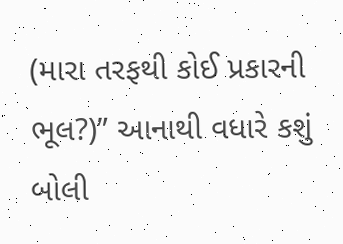(મારા તરફથી કોઈ પ્રકારની ભૂલ?)” આનાથી વધારે કશું બોલી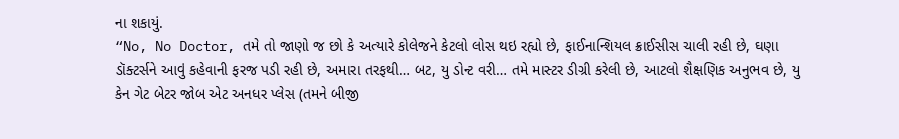ના શકાયું.
“No, No Doctor, તમે તો જાણો જ છો કે અત્યારે કોલેજને કેટલો લોસ થઇ રહ્યો છે, ફાઈનાન્શિયલ ક્રાઈસીસ ચાલી રહી છે, ઘણા ડૉક્ટર્સને આવું કહેવાની ફરજ પડી રહી છે, અમારા તરફથી… બટ, યુ ડોન્ટ વરી… તમે માસ્ટર ડીગ્રી કરેલી છે, આટલો શૈક્ષણિક અનુભવ છે, યુ કેન ગેટ બેટર જોબ એટ અનધર પ્લેસ (તમને બીજી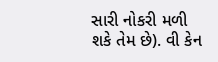સારી નોકરી મળી શકે તેમ છે). વી કેન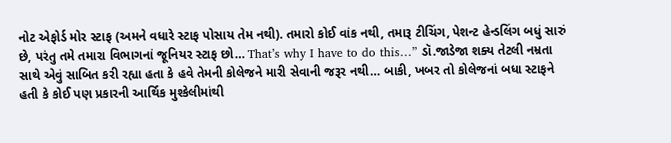નોટ એફોર્ડ મોર સ્ટાફ (અમને વધારે સ્ટાફ પોસાય તેમ નથી). તમારો કોઈ વાંક નથી, તમારૂ ટીચિંગ, પેશન્ટ હેન્ડલિંગ બધું સારું છે, પરંતુ તમે તમારા વિભાગનાં જૂનિયર સ્ટાફ છો… That’s why I have to do this…” ડૉ.જાડેજા શક્ય તેટલી નમ્રતા સાથે એવું સાબિત કરી રહ્યા હતા કે હવે તેમની કોલેજને મારી સેવાની જરૂર નથી… બાકી, ખબર તો કોલેજનાં બધા સ્ટાફને હતી કે કોઈ પણ પ્રકારની આર્થિક મુશ્કેલીમાંથી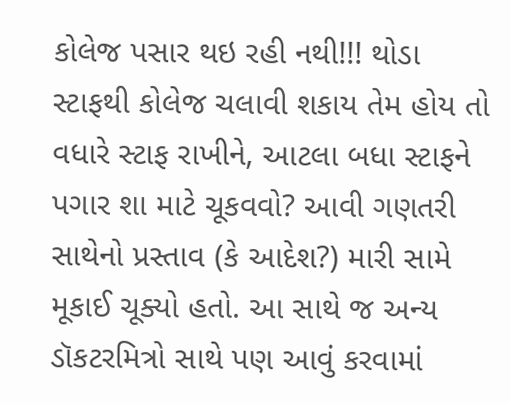કોલેજ પસાર થઇ રહી નથી!!! થોડા સ્ટાફથી કોલેજ ચલાવી શકાય તેમ હોય તો વધારે સ્ટાફ રાખીને, આટલા બધા સ્ટાફને પગાર શા માટે ચૂકવવો? આવી ગણતરી સાથેનો પ્રસ્તાવ (કે આદેશ?) મારી સામે મૂકાઈ ચૂક્યો હતો. આ સાથે જ અન્ય ડૉકટરમિત્રો સાથે પણ આવું કરવામાં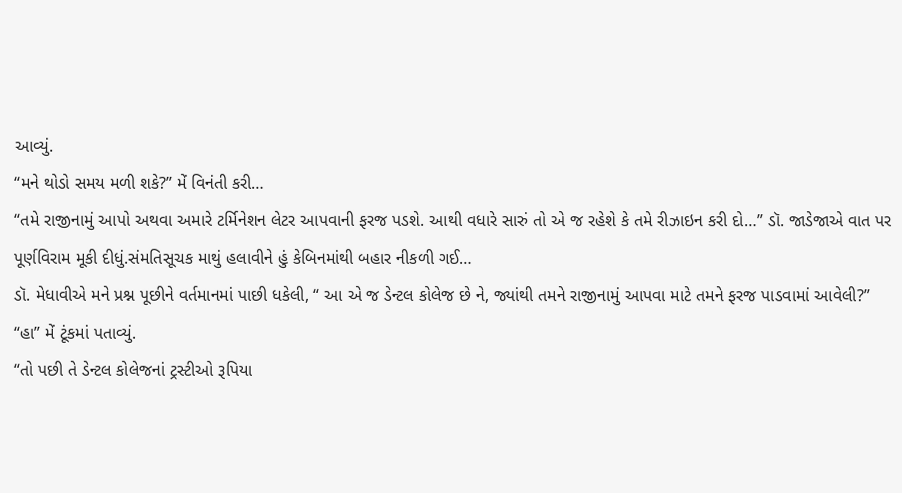આવ્યું.
“મને થોડો સમય મળી શકે?” મેં વિનંતી કરી…
“તમે રાજીનામું આપો અથવા અમારે ટર્મિનેશન લેટર આપવાની ફરજ પડશે. આથી વધારે સારું તો એ જ રહેશે કે તમે રીઝાઇન કરી દો…” ડૉ. જાડેજાએ વાત પર પૂર્ણવિરામ મૂકી દીધું.સંમતિસૂચક માથું હલાવીને હું કેબિનમાંથી બહાર નીકળી ગઈ…
ડૉ. મેધાવીએ મને પ્રશ્ન પૂછીને વર્તમાનમાં પાછી ધકેલી, “ આ એ જ ડેન્ટલ કોલેજ છે ને, જ્યાંથી તમને રાજીનામું આપવા માટે તમને ફરજ પાડવામાં આવેલી?”
“હા” મેં ટૂંકમાં પતાવ્યું.
“તો પછી તે ડેન્ટલ કોલેજનાં ટ્રસ્ટીઓ રૂપિયા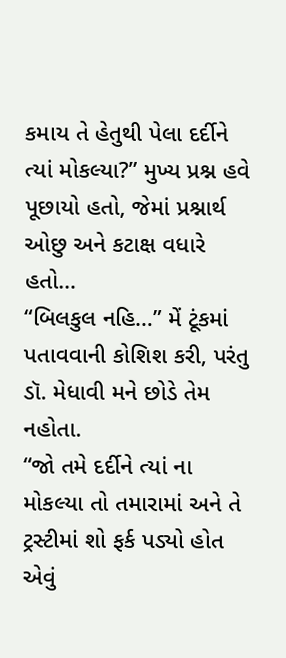કમાય તે હેતુથી પેલા દર્દીને ત્યાં મોકલ્યા?” મુખ્ય પ્રશ્ન હવે પૂછાયો હતો, જેમાં પ્રશ્નાર્થ ઓછુ અને કટાક્ષ વધારે હતો…
“બિલકુલ નહિ…” મેં ટૂંકમાં પતાવવાની કોશિશ કરી, પરંતુ ડૉ. મેધાવી મને છોડે તેમ નહોતા.
“જો તમે દર્દીને ત્યાં ના મોકલ્યા તો તમારામાં અને તે ટ્રસ્ટીમાં શો ફર્ક પડ્યો હોત એવું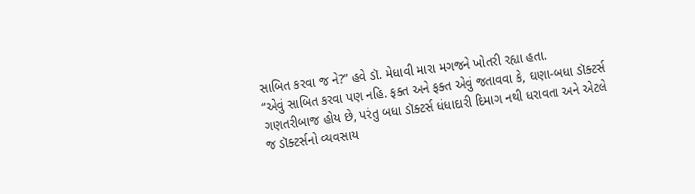સાબિત કરવા જ ને?” હવે ડૉ. મેધાવી મારા મગજને ખોતરી રહ્યા હતા.
“એવું સાબિત કરવા પણ નહિ. ફક્ત અને ફક્ત એવું જતાવવા કે, ઘણા-બધા ડૉક્ટર્સ ગણતરીબાજ હોય છે, પરંતુ બધા ડૉક્ટર્સ ધંધાદારી દિમાગ નથી ધરાવતા અને એટલે જ ડૉક્ટર્સનો વ્યવસાય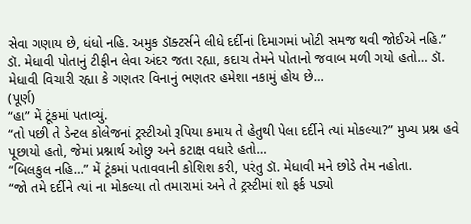સેવા ગણાય છે, ધંધો નહિ. અમુક ડૉક્ટર્સને લીધે દર્દીનાં દિમાગમાં ખોટી સમજ થવી જોઈએ નહિ.” ડૉ. મેધાવી પોતાનું ટીફીન લેવા અંદર જતા રહ્યા, કદાચ તેમને પોતાનો જવાબ મળી ગયો હતો… ડૉ. મેધાવી વિચારી રહ્યા કે ગણતર વિનાનું ભણતર હમેશા નકામું હોય છે…
(પૂર્ણ)
“હા” મેં ટૂંકમાં પતાવ્યું.
“તો પછી તે ડેન્ટલ કોલેજનાં ટ્રસ્ટીઓ રૂપિયા કમાય તે હેતુથી પેલા દર્દીને ત્યાં મોકલ્યા?” મુખ્ય પ્રશ્ન હવે પૂછાયો હતો, જેમાં પ્રશ્નાર્થ ઓછુ અને કટાક્ષ વધારે હતો…
“બિલકુલ નહિ…” મેં ટૂંકમાં પતાવવાની કોશિશ કરી, પરંતુ ડૉ. મેધાવી મને છોડે તેમ નહોતા.
“જો તમે દર્દીને ત્યાં ના મોકલ્યા તો તમારામાં અને તે ટ્રસ્ટીમાં શો ફર્ક પડ્યો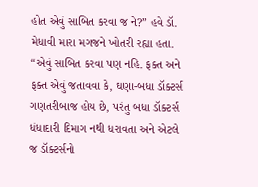હોત એવું સાબિત કરવા જ ને?” હવે ડૉ. મેધાવી મારા મગજને ખોતરી રહ્યા હતા.
“એવું સાબિત કરવા પણ નહિ. ફક્ત અને ફક્ત એવું જતાવવા કે, ઘણા-બધા ડૉક્ટર્સ ગણતરીબાજ હોય છે, પરંતુ બધા ડૉક્ટર્સ ધંધાદારી દિમાગ નથી ધરાવતા અને એટલે જ ડૉક્ટર્સનો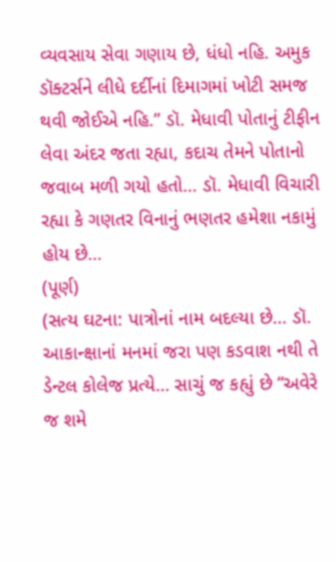વ્યવસાય સેવા ગણાય છે, ધંધો નહિ. અમુક ડૉક્ટર્સને લીધે દર્દીનાં દિમાગમાં ખોટી સમજ થવી જોઈએ નહિ.” ડૉ. મેધાવી પોતાનું ટીફીન લેવા અંદર જતા રહ્યા, કદાચ તેમને પોતાનો જવાબ મળી ગયો હતો… ડૉ. મેધાવી વિચારી રહ્યા કે ગણતર વિનાનું ભણતર હમેશા નકામું હોય છે…
(પૂર્ણ)
(સત્ય ઘટના: પાત્રોનાં નામ બદલ્યા છે… ડૉ. આકાન્ક્ષાનાં મનમાં જરા પણ કડવાશ નથી તે ડેન્ટલ કોલેજ પ્રત્યે… સાચું જ કહ્યું છે “અવેરે જ શમે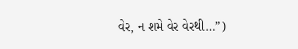વેર, ન શમે વેર વેરથી…”)